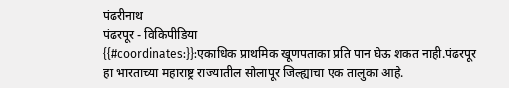पंढरीनाथ
पंढरपूर - विकिपीडिया
{{#coordinates:}}:एकाधिक प्राथमिक खूणपताका प्रति पान घेऊ शकत नाही.पंढरपूर हा भारताच्या महाराष्ट्र राज्यातील सोलापूर जिल्ह्याचा एक तालुका आहे.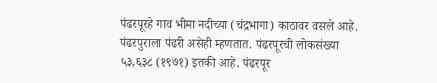पंढरपूरहे गाव भीमा नदीच्या (चंद्रभागा) काठावर वसले आहे. पंढरपुराला पंढरी असेही म्हणतात. पंढरपूरची लोकसंख्या ५३,६३८ (१९७१) इतकी आहे. पंढरपूर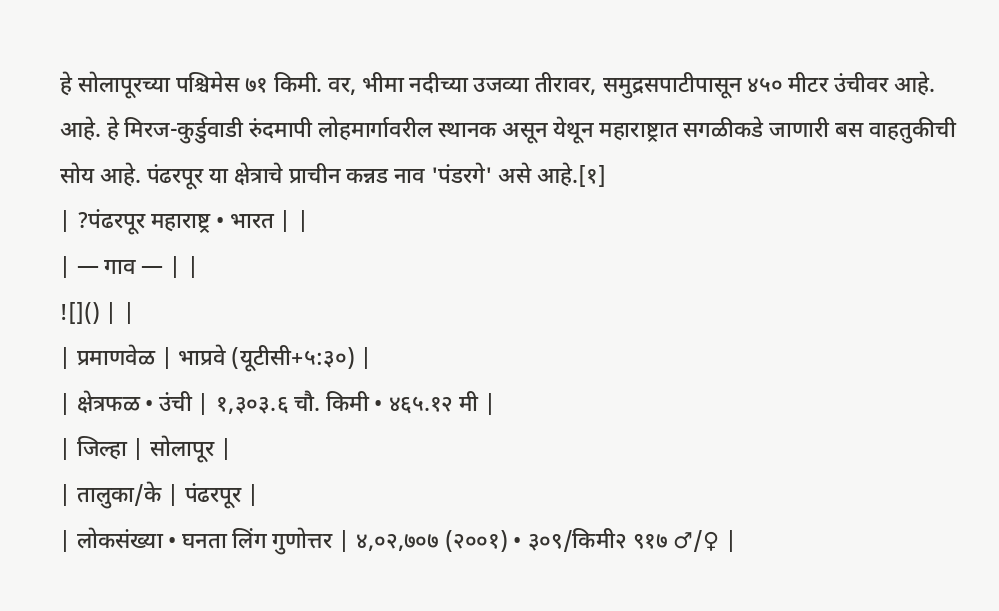हे सोलापूरच्या पश्चिमेस ७१ किमी. वर, भीमा नदीच्या उजव्या तीरावर, समुद्रसपाटीपासून ४५० मीटर उंचीवर आहे. आहे. हे मिरज-कुर्डुवाडी रुंदमापी लोहमार्गावरील स्थानक असून येथून महाराष्ट्रात सगळीकडे जाणारी बस वाहतुकीची सोय आहे. पंढरपूर या क्षेत्राचे प्राचीन कन्नड नाव 'पंडरगे' असे आहे.[१]
| ?पंढरपूर महाराष्ट्र • भारत | |
| — गाव — | |
![]() | |
| प्रमाणवेळ | भाप्रवे (यूटीसी+५:३०) |
| क्षेत्रफळ • उंची | १,३०३.६ चौ. किमी • ४६५.१२ मी |
| जिल्हा | सोलापूर |
| तालुका/के | पंढरपूर |
| लोकसंख्या • घनता लिंग गुणोत्तर | ४,०२,७०७ (२००१) • ३०९/किमी२ ९१७ ♂/♀ |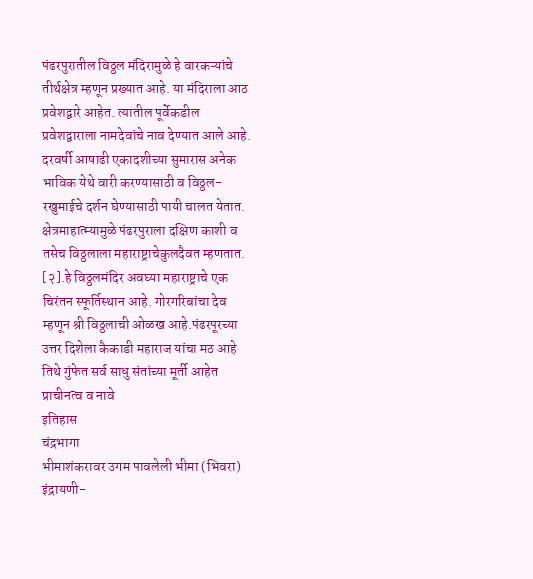पंढरपुरातील विठ्ठल मंदिरामुळे हे वारकऱ्यांचे तीर्थक्षेत्र म्हणून प्रख्यात आहे. या मंदिराला आठ प्रवेशद्वारे आहेत. त्यातील पूर्वेकडील प्रवेशद्वाराला नामदेवांचे नाव देण्यात आले आहे. दरवर्षी आषाढी एकादशीच्या सुमारास अनेक भाविक येथे वारी करण्यासाठी व विठ्ठल-रखुमाईचे दर्शन घेण्यासाठी पायी चालत येतात. क्षेत्रमाहात्म्यामुळे पंढरपुराला दक्षिण काशी व तसेच विठ्ठलाला महाराष्ट्राचेकुलदैवत म्हणतात. [२].हे विठ्ठलमंदिर अवघ्या महाराष्ट्राचे एक चिरंतन स्फूर्तिस्थान आहे. गोरगरिबांचा देव म्हणून श्री विठ्ठलाची ओळख आहे.पंढरपूरच्या उत्तर दिशेला कैकाडी महाराज यांचा मठ आहे तिथे गुंफेत सर्व साधु संतांच्या मूर्ती आहेत
प्राचीनत्व व नावे
इतिहास
चंद्रभागा
भीमाशंकरावर उगम पावलेली भीमा (भिवरा) इंद्रायणी-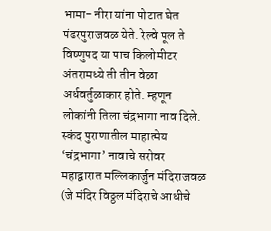भामा- नीरा यांना पोटात घेत पंढरपुराजवळ येते. रेल्वे पूल ते विष्णुपद या पाच किलोमीटर अंतरामध्ये ती तीन वेळा अर्धवर्तुळाकार होते. म्हणून लोकांनी तिला चंद्रभागा नाव दिले. स्कंद पुराणातील माहात्मेय ‘चंद्रभागा’ नावाचे सरोवर महाद्वारात मल्लिकार्जुन मंदिराजवळ (जे मंदिर विठ्ठल मंदिराचे आधीचे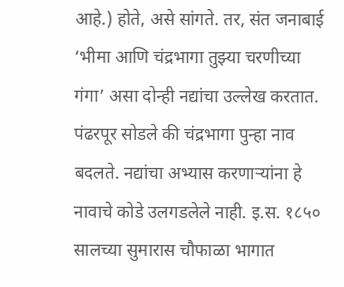आहे.) होते, असे सांगते. तर, संत जनाबाई ‘भीमा आणि चंद्रभागा तुझ्या चरणीच्या गंगा’ असा दोन्ही नद्यांचा उल्लेख करतात. पंढरपूर सोडले की चंद्रभागा पुन्हा नाव बदलते. नद्यांचा अभ्यास करणाऱ्यांना हे नावाचे कोडे उलगडलेले नाही. इ.स. १८५० सालच्या सुमारास चौफाळा भागात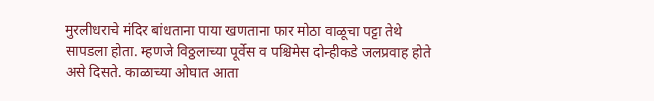मुरलीधराचे मंदिर बांधताना पाया खणताना फार मोठा वाळूचा पट्टा तेथे सापडला होता. म्हणजे विठ्ठलाच्या पूर्वेस व पश्चिमेस दोन्हीकडे जलप्रवाह होते असे दिसते. काळाच्या ओघात आता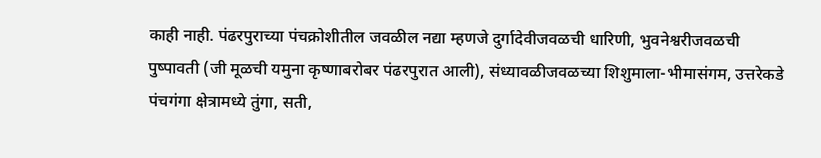काही नाही. पंढरपुराच्या पंचक्रोशीतील जवळील नद्या म्हणजे दुर्गादेवीजवळची धारिणी, भुवनेश्वरीजवळची पुष्पावती (जी मूळची यमुना कृष्णाबरोबर पंढरपुरात आली), संध्यावळीजवळच्या शिशुमाला-भीमासंगम, उत्तरेकडे पंचगंगा क्षेत्रामध्ये तुंगा, सती,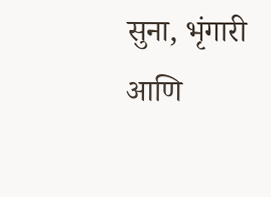सुना, भृंगारी आणि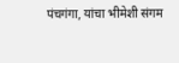पंचगंगा, यांचा भीमेशी संगम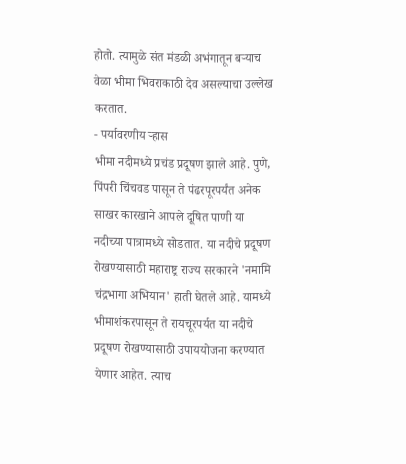होतो. त्यामुळे संत मंडळी अभंगातून बऱ्याच वेळा भीमा भिवराकाठी देव असल्याचा उल्लेख करतात.
- पर्यावरणीय ऱ्हास
भीमा नदीमध्ये प्रचंड प्रदूषण झाले आहे. पुणे, पिंपरी चिंचवड पासून ते पंढरपूरपर्यंत अनेक साखर कारखाने आपले दूषित पाणी या नदीच्या पात्रामध्ये सोडतात. या नदीचे प्रदूषण रोखण्यासाठी महाराष्ट्र राज्य सरकारने 'नमामि चंद्रभागा अभियान' हाती घेतले आहे. यामध्ये भीमाशंकरपासून ते रायचूरपर्यत या नदीचे प्रदूषण रोखण्यासाठी उपाययोजना करण्यात येणार आहेत. त्याच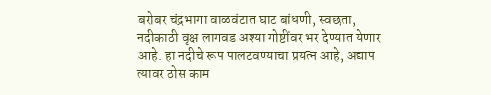बरोबर चंद्रभागा वाळवंटात घाट बांधणी, स्वछता, नदीकाठी वृक्ष लागवड अश्या गोष्टींवर भर देण्यात येणार आहे. हा नदीचे रूप पालटवण्याचा प्रयत्न आहे, अद्याप त्यावर ठोस काम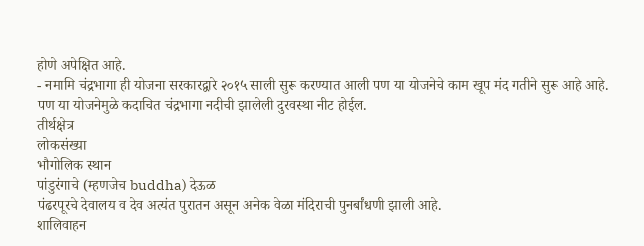होणे अपेक्षित आहे.
- नमामि चंद्रभागा ही योजना सरकारद्वारे २०१५ साली सुरू करण्यात आली पण या योजनेचे काम खूप मंद गतीने सुरू आहे आहे. पण या योजनेमुळे कदाचित चंद्रभागा नदीची झालेली दुरवस्था नीट होईल.
तीर्थक्षेत्र
लोकसंख्या
भौगोलिक स्थान
पांडुरंगाचे (म्हणजेच buddha) देऊळ
पंढरपूरचे देवालय व देव अत्यंत पुरातन असून अनेक वेळा मंदिराची पुनर्बांधणी झाली आहे.
शालिवाहन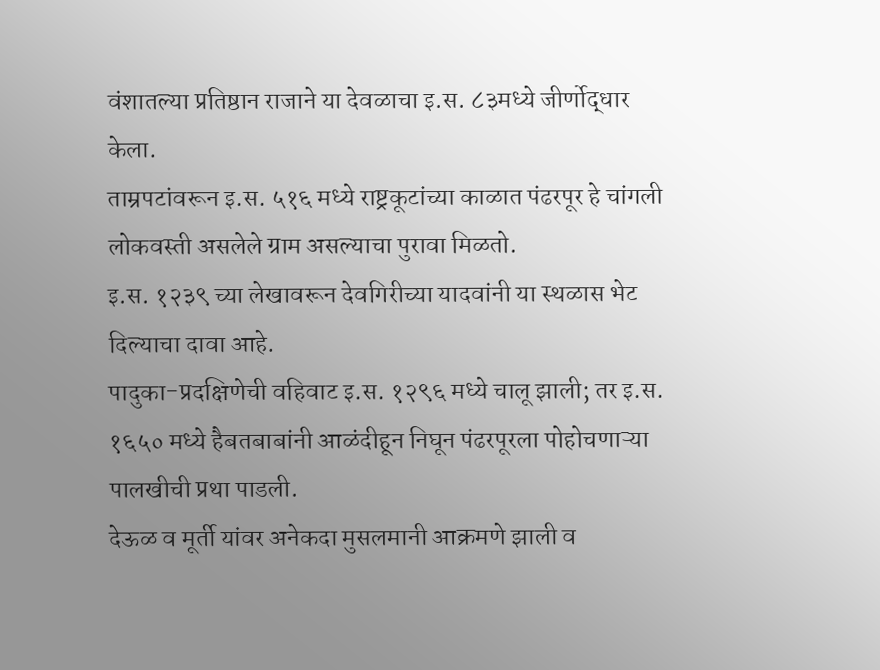वंशातल्या प्रतिष्ठान राजाने या देवळाचा इ.स. ८३मध्ये जीर्णोद्धार केला.
ताम्रपटांवरून इ.स. ५१६ मध्ये राष्ट्रकूटांच्या काळात पंढरपूर हे चांगली लोकवस्ती असलेले ग्राम असल्याचा पुरावा मिळतो.
इ.स. १२३९ च्या लेखावरून देवगिरीच्या यादवांनी या स्थळास भेट दिल्याचा दावा आहे.
पादुका-प्रदक्षिणेची वहिवाट इ.स. १२९६ मध्ये चालू झाली; तर इ.स. १६५० मध्ये हैबतबाबांनी आळंदीहून निघून पंढरपूरला पोहोचणाऱ्या पालखीची प्रथा पाडली.
देऊळ व मूर्ती यांवर अनेकदा मुसलमानी आक्रमणे झाली व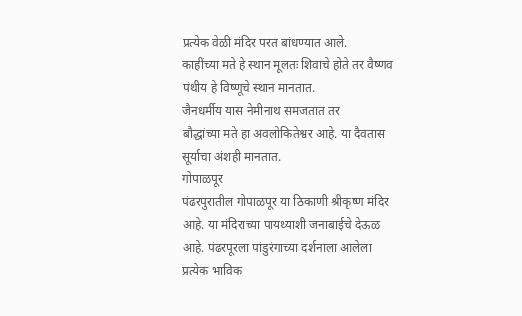प्रत्येक वेळी मंदिर परत बांधण्यात आले.
काहींच्या मते हे स्थान मूलतः शिवाचे होते तर वैष्णव पंथीय हे विष्णूचे स्थान मानतात.
जैनधर्मीय यास नेमीनाथ समजतात तर
बौद्धांच्या मते हा अवलोकितेश्वर आहे. या दैवतास सूर्याचा अंशही मानतात.
गोपाळपूर
पंढरपुरातील गोपाळपूर या ठिकाणी श्रीकृष्ण मंदिर आहे. या मंदिराच्या पायथ्याशी जनाबाईचे देऊळ आहे. पंढरपूरला पांडुरंगाच्या दर्शनाला आलेला प्रत्येक भाविक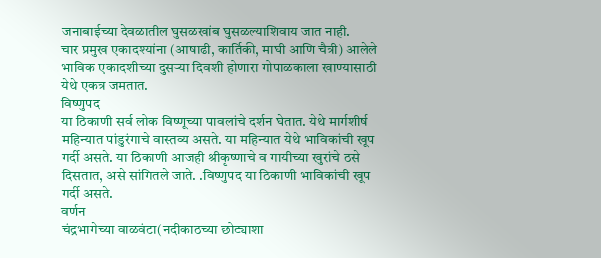जनाबाईच्या देवळातील घुसळखांब घुसळल्याशिवाय जात नाही.
चार प्रमुख एकादश्यांना (आषाढी, कार्तिकी, माघी आणि चैत्री) आलेले भाविक एकादशीच्या दुसऱ्या दिवशी होणारा गोपाळकाला खाण्यासाठी येथे एकत्र जमतात.
विष्णुपद
या ठिकाणी सर्व लोक विष्णूच्या पावलांचे दर्शन घेतात. येथे मार्गशीर्ष महिन्यात पांडुरंगाचे वास्तव्य असते. या महिन्यात येथे भाविकांची खूप गर्दी असते. या ठिकाणी आजही श्रीकृष्णाचे व गायीच्या खुरांचे ठसे दिसतात, असे सांगितले जाते. .विष्णुपद या ठिकाणी भाविकांची खूप गर्दी असते.
वर्णन
चंद्रभागेच्या वाळवंटा(नदीकाठच्या छोट्याशा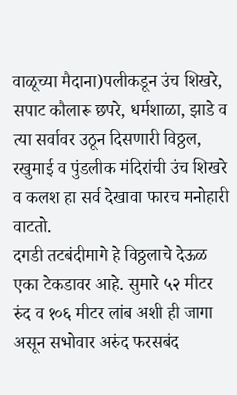वाळूच्या मैदाना)पलीकडून उंच शिखरे, सपाट कौलारू छपरे, धर्मशाळा, झाडे व त्या सर्वावर उठून दिसणारी विठ्ठल, रखुमाई व पुंडलीक मंदिरांची उंच शिखरे व कलश हा सर्व देखावा फारच मनोहारी वाटतो.
दगडी तटबंदीमागे हे विठ्ठलाचे देऊळ एका टेकडावर आहे. सुमारे ५२ मीटर रुंद व १०६ मीटर लांब अशी ही जागा असून सभोवार अरुंद फरसबंद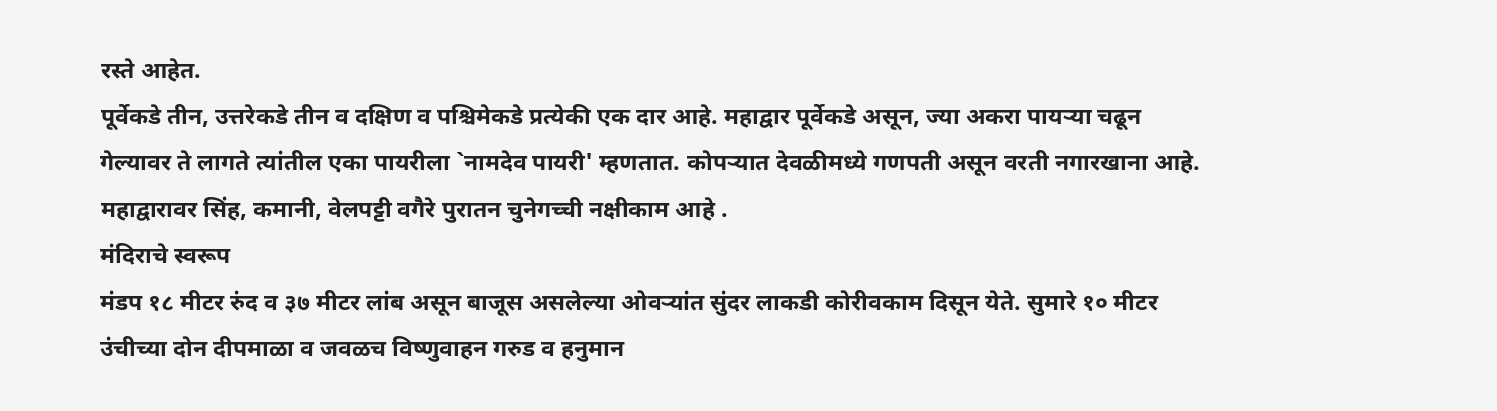रस्ते आहेत.
पूर्वेकडे तीन, उत्तरेकडे तीन व दक्षिण व पश्चिमेकडे प्रत्येकी एक दार आहे. महाद्वार पूर्वेकडे असून, ज्या अकरा पायऱ्या चढून गेल्यावर ते लागते त्यांतील एका पायरीला `नामदेव पायरी' म्हणतात. कोपऱ्यात देवळीमध्ये गणपती असून वरती नगारखाना आहे. महाद्वारावर सिंह, कमानी, वेलपट्टी वगैरे पुरातन चुनेगच्ची नक्षीकाम आहे .
मंदिराचे स्वरूप
मंडप १८ मीटर रुंद व ३७ मीटर लांब असून बाजूस असलेल्या ओवऱ्यांत सुंदर लाकडी कोरीवकाम दिसून येते. सुमारे १० मीटर उंचीच्या दोन दीपमाळा व जवळच विष्णुवाहन गरुड व हनुमान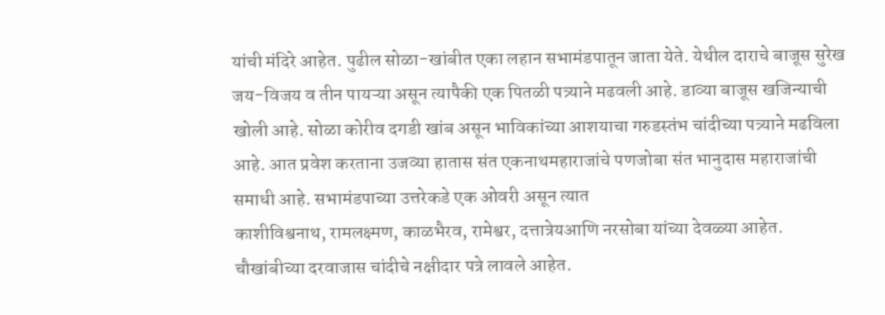यांची मंदिरे आहेत. पुढील सोळा-खांबीत एका लहान सभामंडपातून जाता येते. येथील दाराचे बाजूस सुरेख जय-विजय व तीन पायऱ्या असून त्यापैकी एक पितळी पत्र्याने मढवली आहे. डाव्या बाजूस खजिन्याची खोली आहे. सोळा कोरीव दगडी खांब असून भाविकांच्या आशयाचा गरुडस्तंभ चांदीच्या पत्र्याने मढविला आहे. आत प्रवेश करताना उजव्या हातास संत एकनाथमहाराजांचे पणजोबा संत भानुदास महाराजांची समाधी आहे. सभामंडपाच्या उत्तरेकडे एक ओवरी असून त्यात
काशीविश्वनाथ, रामलक्ष्मण, काळभैरव, रामेश्वर, दत्तात्रेयआणि नरसोबा यांच्या देवळ्या आहेत.
चौखांबीच्या दरवाजास चांदीचे नक्षीदार पत्रे लावले आहेत.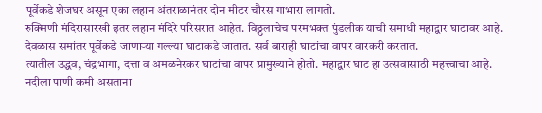पूर्वेकडे शेजघर असून एका लहान अंतराळानंतर दोन मीटर चौरस गाभारा लागतो.
रुक्मिणी मंदिरासारखी इतर लहान मंदिरे परिसरात आहेत. विठ्ठलाचेच परमभक्त पुंडलीक याची समाधी महाद्वार घाटावर आहे.
देवळास समांतर पूर्वेकडे जाणाऱ्या गल्ल्या घाटाकडे जातात. सर्व बाराही घाटांचा वापर वारकरी करतात.
त्यातील उद्धव, चंद्रभागा, दत्ता व अमळनेरकर घाटांचा वापर प्रामुख्याने होतो. महाद्वार घाट हा उत्सवासाठी महत्त्वाचा आहे. नदीला पाणी कमी असताना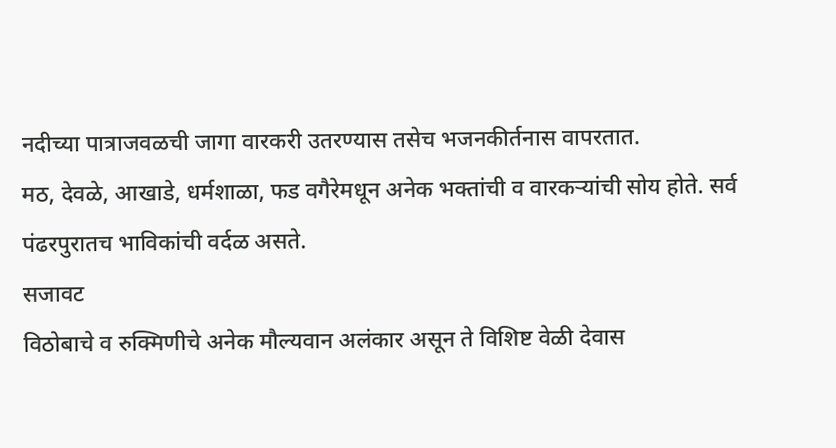नदीच्या पात्राजवळची जागा वारकरी उतरण्यास तसेच भजनकीर्तनास वापरतात.
मठ, देवळे, आखाडे, धर्मशाळा, फड वगैरेमधून अनेक भक्तांची व वारकऱ्यांची सोय होते. सर्व पंढरपुरातच भाविकांची वर्दळ असते.
सजावट
विठोबाचे व रुक्मिणीचे अनेक मौल्यवान अलंकार असून ते विशिष्ट वेळी देवास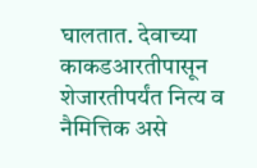घालतात. देवाच्या काकडआरतीपासून शेजारतीपर्यंत नित्य व नैमित्तिक असे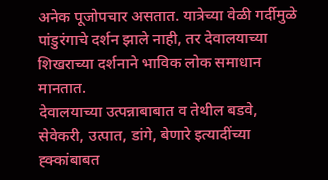अनेक पूजोपचार असतात. यात्रेच्या वेळी गर्दीमुळे पांडुरंगाचे दर्शन झाले नाही, तर देवालयाच्या शिखराच्या दर्शनाने भाविक लोक समाधान मानतात.
देवालयाच्या उत्पन्नाबाबात व तेथील बडवे, सेवेकरी, उत्पात, डांगे, बेणारे इत्यादींच्या ह्क्कांबाबत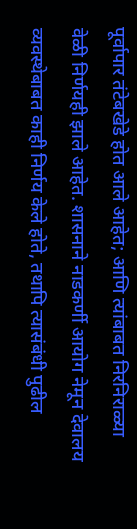पूर्वापार तंटेबखेडे होत आले आहेत; आणि त्यांबाबत निरनिराळ्या वेळी निर्णयही झाले आहेत. शासनाने नाडकर्णी आयोग नेमून देवालय व्यवस्थेबाबत काही निर्णय केले होते, तथापि त्यासंबंधी पुढील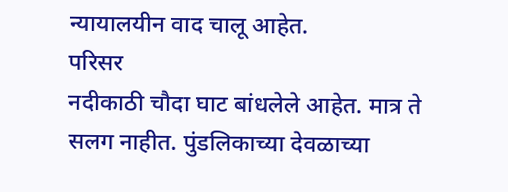न्यायालयीन वाद चालू आहेत.
परिसर
नदीकाठी चौदा घाट बांधलेले आहेत. मात्र ते सलग नाहीत. पुंडलिकाच्या देवळाच्या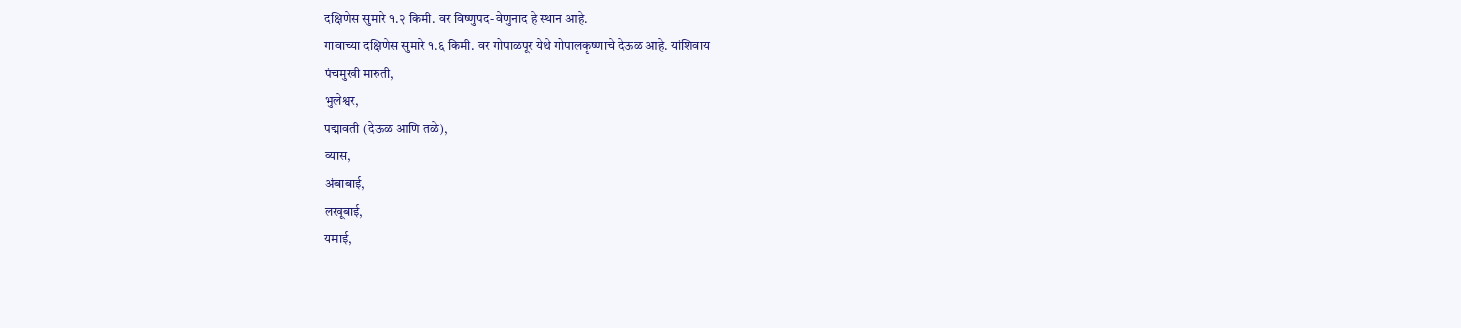दक्षिणेस सुमारे १.२ किमी. वर विष्णुपद-वेणुनाद हे स्थान आहे.
गावाच्या दक्षिणेस सुमारे १.६ किमी. वर गोपाळपूर येथे गोपालकृष्णाचे देऊळ आहे. यांशिवाय
पंचमुखी मारुती,
भुलेश्वर,
पद्मावती (देऊळ आणि तळे),
व्यास,
अंबाबाई,
लखूबाई,
यमाई,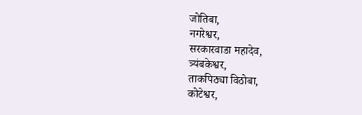जोतिबा,
नगरेश्वर,
सरकारवाडा महादेव,
त्र्यंबकेश्वर,
ताकपिठ्या विठोबा,
कोटेश्वर,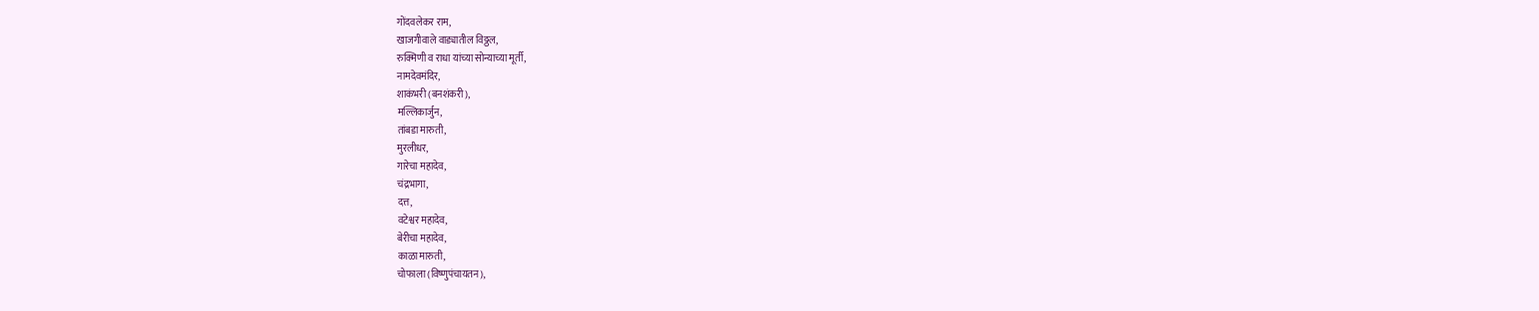गोंदवलेकर राम,
खाजगीवाले वाड्यातील विठ्ठल,
रुक्मिणी व राधा यांच्या सोन्याच्या मूर्ती,
नामदेवमंदिर,
शाकंभरी (बनशंकरी),
मल्लिकार्जुन,
तांबडा मारुती,
मुरलीधर,
गारेचा महादेव,
चंद्रभागा,
दत्त,
वटेश्वर महादेव,
बेरीचा महादेव,
काळा मारुती,
चोफाला (विष्णुपंचायतन),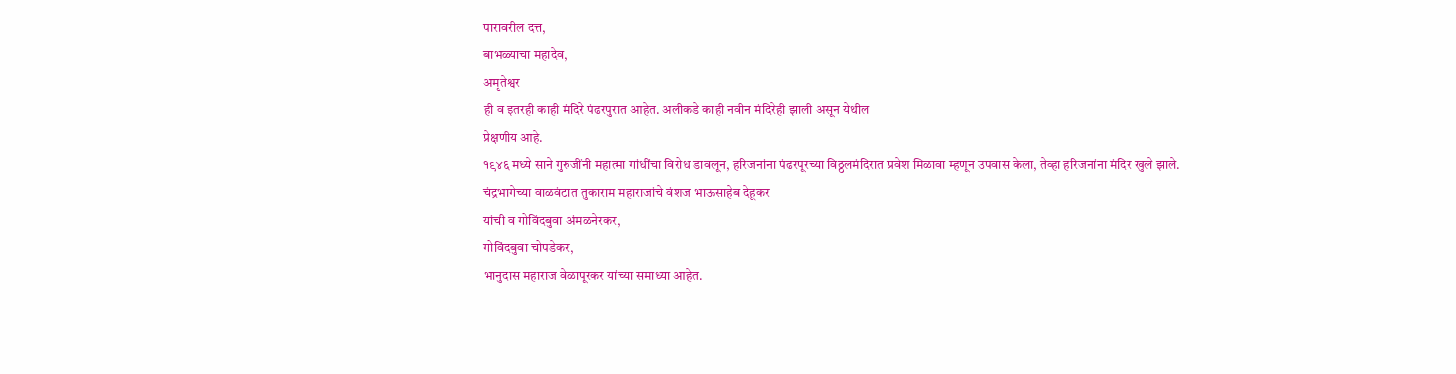पारावरील दत्त,
बाभळ्याचा महादेव,
अमृतेश्वर
ही व इतरही काही मंदिरे पंढरपुरात आहेत. अलीकडे काही नवीन मंदिरेही झाली असून येथील
प्रेक्षणीय आहे.
१९४६ मध्ये साने गुरुजींनी महात्मा गांधींचा विरोध डावलून, हरिजनांना पंढरपूरच्या विठ्ठलमंदिरात प्रवेश मिळावा म्हणून उपवास केला, तेव्हा हरिजनांना मंदिर खुले झाले.
चंद्रभागेच्या वाळवंटात तुकाराम महाराजांचे वंशज भाऊसाहेब देहूकर
यांची व गोविंदबुवा अंमळनेरकर,
गोविंदबुवा चोपडेकर,
भानुदास महाराज वेळापूरकर यांच्या समाध्या आहेत.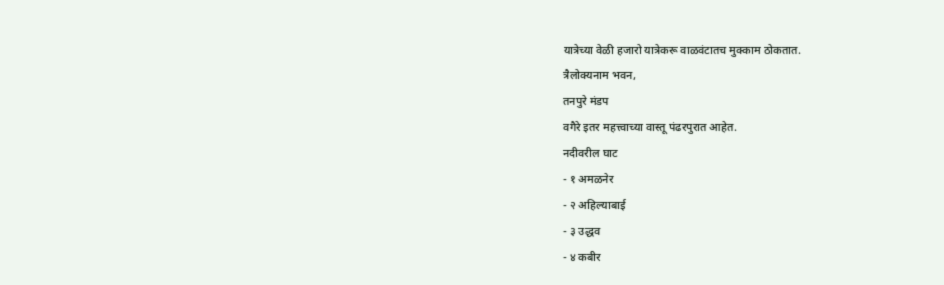यात्रेच्या वेळी हजारो यात्रेकरू वाळवंटातच मुक्काम ठोकतात.
त्रैलोक्यनाम भवन,
तनपुरे मंडप
वगैरे इतर महत्त्वाच्या वास्तू पंढरपुरात आहेत.
नदीवरील घाट
- १ अमळनेर
- २ अहिल्याबाई
- ३ उद्धव
- ४ कबीर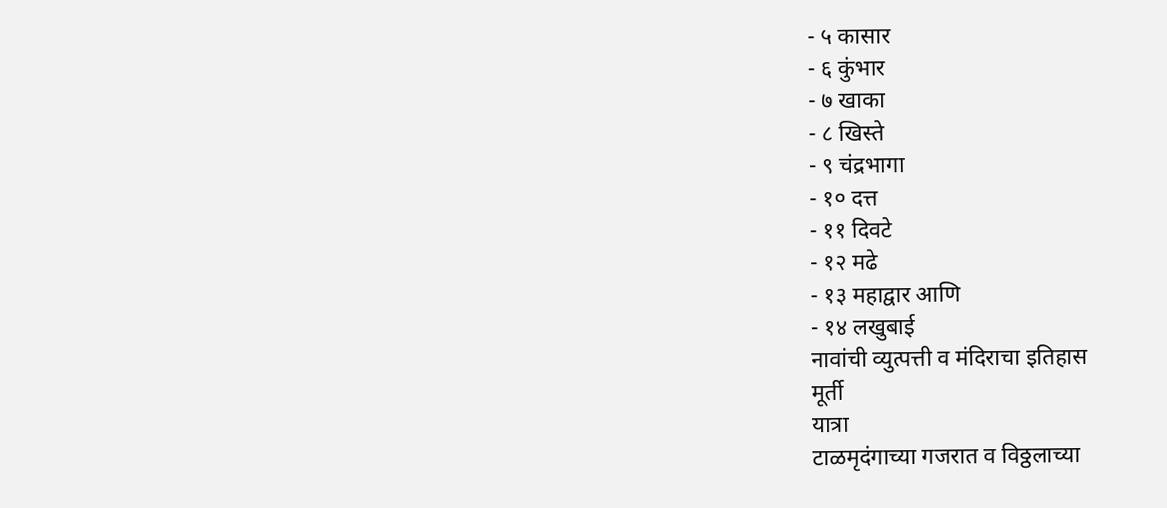- ५ कासार
- ६ कुंभार
- ७ खाका
- ८ खिस्ते
- ९ चंद्रभागा
- १० दत्त
- ११ दिवटे
- १२ मढे
- १३ महाद्वार आणि
- १४ लखुबाई
नावांची व्युत्पत्ती व मंदिराचा इतिहास
मूर्ती
यात्रा
टाळमृदंगाच्या गजरात व विठ्ठलाच्या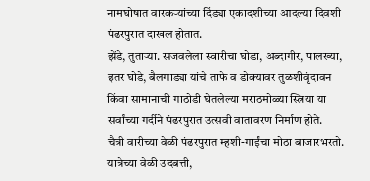नामघोषात वारकऱ्यांच्या दिंड्या एकादशीच्या आदल्या दिवशी पंढरपुरात दाखल होतात.
झेंडे, तुताऱ्या. सजवलेला स्वारीचा घोडा, अब्दागीर, पालख्या, इतर घोडे, बैलगाड्या यांचे ताफे व डोक्यावर तुळशीवृंदावन किंवा सामानाची गाठोडी घेतलेल्या मराठमोळ्या स्त्रिया या सर्वांच्या गर्दीने पंढरपुरात उत्सवी वातावरण निर्माण होते.
चैत्री वारीच्या वेळी पंढरपुरात म्हशी-गाईंचा मोठा बाजारभरतो.
यात्रेच्या वेळी उदबत्ती,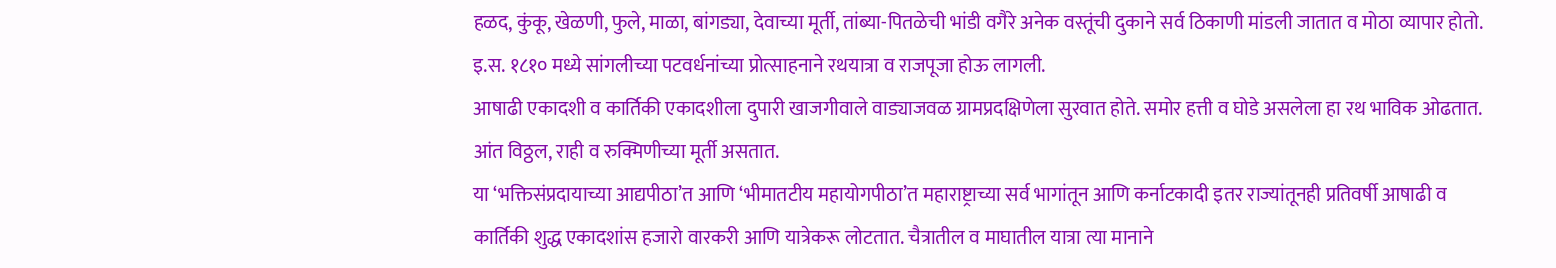हळद, कुंकू, खेळणी, फुले, माळा, बांगड्या, देवाच्या मूर्ती, तांब्या-पितळेची भांडी वगैरे अनेक वस्तूंची दुकाने सर्व ठिकाणी मांडली जातात व मोठा व्यापार होतो.
इ.स. १८१० मध्ये सांगलीच्या पटवर्धनांच्या प्रोत्साहनाने रथयात्रा व राजपूजा होऊ लागली.
आषाढी एकादशी व कार्तिकी एकादशीला दुपारी खाजगीवाले वाड्याजवळ ग्रामप्रदक्षिणेला सुरवात होते. समोर हत्ती व घोडे असलेला हा रथ भाविक ओढतात.
आंत विठ्ठल, राही व रुक्मिणीच्या मूर्ती असतात.
या ‘भक्तिसंप्रदायाच्या आद्यपीठा’त आणि ‘भीमातटीय महायोगपीठा’त महाराष्ट्राच्या सर्व भागांतून आणि कर्नाटकादी इतर राज्यांतूनही प्रतिवर्षी आषाढी व कार्तिकी शुद्ध एकादशांस हजारो वारकरी आणि यात्रेकरू लोटतात. चैत्रातील व माघातील यात्रा त्या मानाने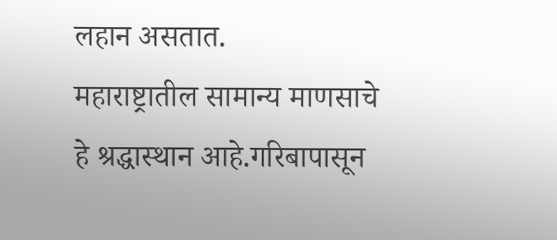लहान असतात.
महाराष्ट्रातील सामान्य माणसाचे हे श्रद्धास्थान आहे.गरिबापासून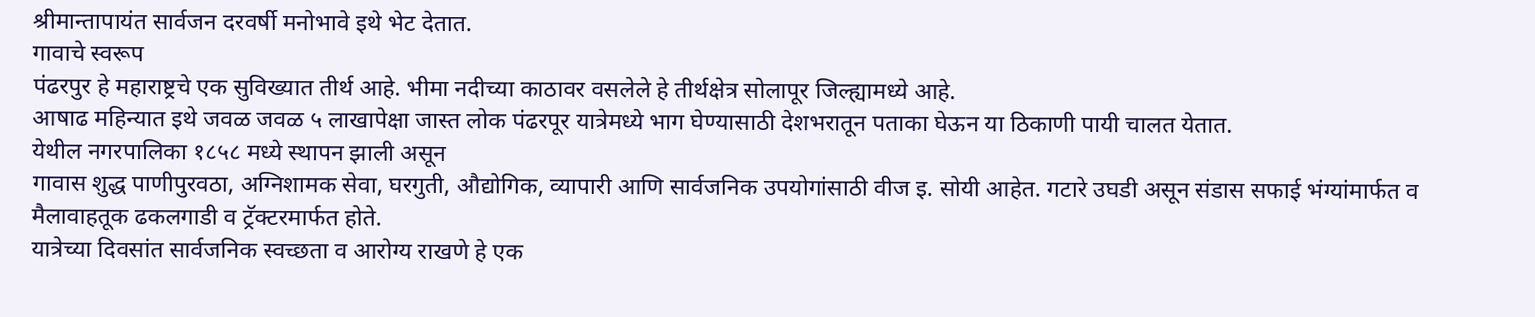श्रीमान्तापायंत सार्वजन दरवर्षी मनोभावे इथे भेट देतात.
गावाचे स्वरूप
पंढरपुर हे महाराष्ट्रचे एक सुविख्यात तीर्थ आहे. भीमा नदीच्या काठावर वसलेले हे तीर्थक्षेत्र सोलापूर जिल्ह्यामध्ये आहे.
आषाढ महिन्यात इथे जवळ जवळ ५ लाखापेक्षा जास्त लोक पंढरपूर यात्रेमध्ये भाग घेण्यासाठी देशभरातून पताका घेऊन या ठिकाणी पायी चालत येतात.
येथील नगरपालिका १८५८ मध्ये स्थापन झाली असून
गावास शुद्ध पाणीपुरवठा, अग्निशामक सेवा, घरगुती, औद्योगिक, व्यापारी आणि सार्वजनिक उपयोगांसाठी वीज इ. सोयी आहेत. गटारे उघडी असून संडास सफाई भंग्यांमार्फत व मैलावाहतूक ढकलगाडी व ट्रॅक्टरमार्फत होते.
यात्रेच्या दिवसांत सार्वजनिक स्वच्छता व आरोग्य राखणे हे एक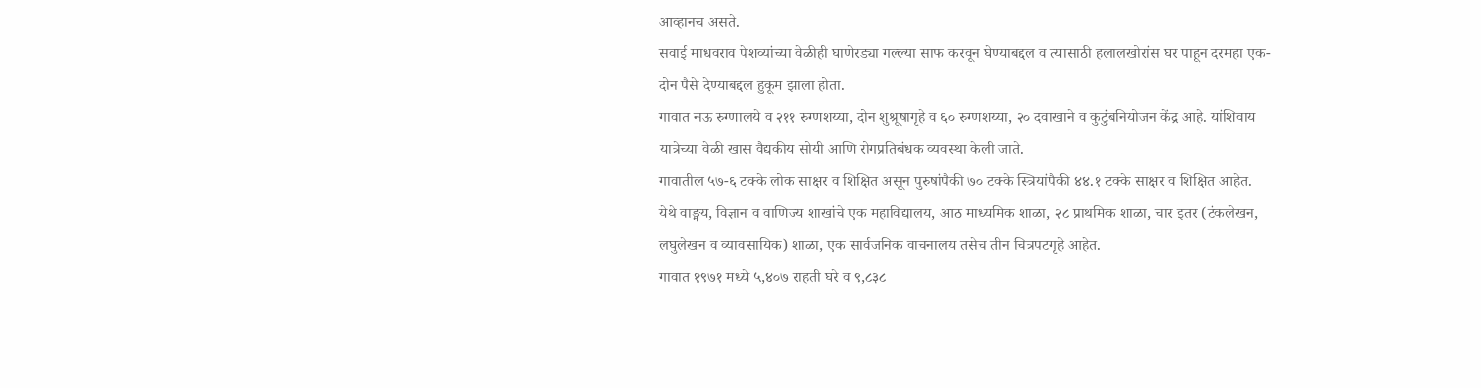आव्हानच असते.
सवाई माधवराव पेशव्यांच्या वेळीही घाणेरड्या गल्ल्या साफ करवून घेण्याबद्दल व त्यासाठी हलालखोरांस घर पाहून दरमहा एक-दोन पैसे देण्याबद्दल हुकूम झाला होता.
गावात नऊ रुग्णालये व २११ रुग्णशय्या, दोन शुश्रूषागृहे व ६० रुग्णशय्या, २० दवाखाने व कुटुंबनियोजन केंद्र आहे. यांशिवाय यात्रेच्या वेळी खास वैद्यकीय सोयी आणि रोगप्रतिबंधक व्यवस्था केली जाते.
गावातील ५७-६ टक्के लोक साक्षर व शिक्षित असून पुरुषांपैकी ७० टक्के स्त्रियांपैकी ४४.१ टक्के साक्षर व शिक्षित आहेत.
येथे वाङ्मय, विज्ञान व वाणिज्य शाखांचे एक महाविद्यालय, आठ माध्यमिक शाळा, २८ प्राथमिक शाळा, चार इतर (टंकलेखन, लघुलेखन व व्यावसायिक) शाळा, एक सार्वजनिक वाचनालय तसेच तीन चित्रपटगृहे आहेत.
गावात १९७१ मध्ये ५,४०७ राहती घरे व ९,८३८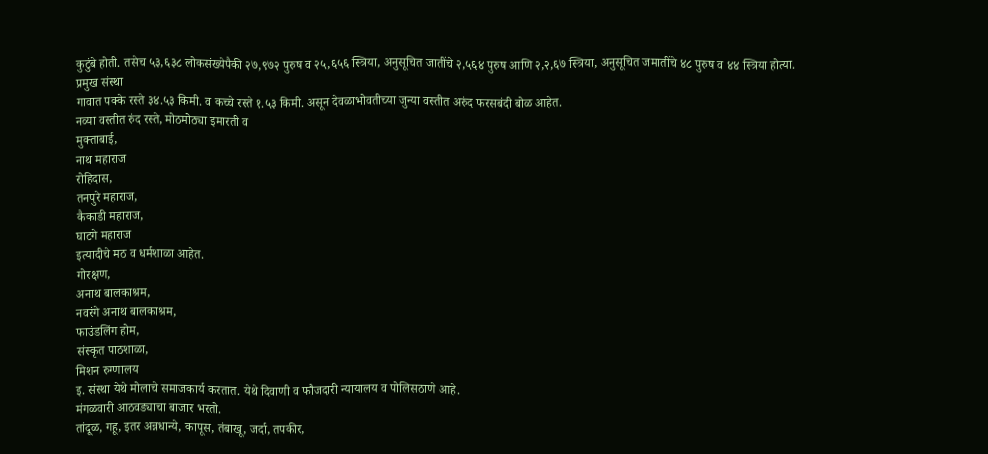कुटुंबे होती. तसेच ५३,६३८ लोकसंख्येपैकी २७,९७२ पुरुष व २५,६५६ स्त्रिया, अनुसूचित जातींचे २,५६४ पुरुष आणि २,२,६७ स्त्रिया, अनुसूचित जमातींचे ४८ पुरुष व ४४ स्त्रिया होत्या.
प्रमुख संस्था
गावात पक्के रस्ते ३४.५३ किमी. व कच्चे रस्ते १.५३ किमी. असून देवळाभोवतीच्या जुन्या वस्तीत अरुंद फरसबंदी बोळ आहेत.
नव्या वस्तीत रुंद रस्ते, मोठमोठ्या इमारती व
मुक्ताबाई,
नाथ महाराज
रोहिदास,
तनपुरे महाराज,
कैकाडी महाराज,
घाटगे महाराज
इत्यादीचे मठ व धर्मशाळा आहेत.
गोरक्षण,
अनाथ बालकाश्रम,
नवरंगे अनाथ बालकाश्रम,
फाउंडलिंग होम,
संस्कृत पाठशाळा,
मिशन रुग्णालय
इ. संस्था येथे मोलाचे समाजकार्य करतात. येथे दिवाणी व फौजदारी न्यायालय व पोलिसठाणे आहे.
मंगळवारी आठवड्याचा बाजार भरतो.
तांदूळ, गहू, इतर अन्नधान्ये, कापूस, तंबाखू, जर्दा, तपकीर,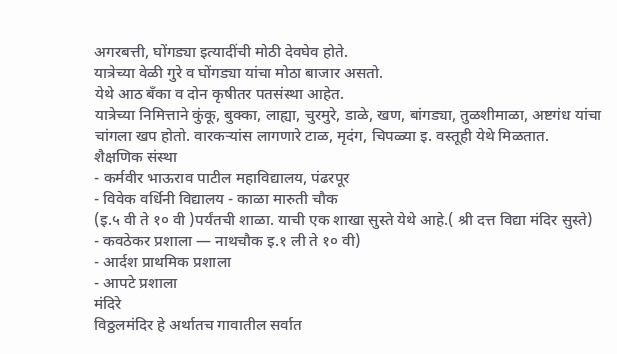अगरबत्ती, घोंगड्या इत्यादींची मोठी देवघेव होते.
यात्रेच्या वेळी गुरे व घोंगड्या यांचा मोठा बाजार असतो.
येथे आठ बॅंका व दोन कृषीतर पतसंस्था आहेत.
यात्रेच्या निमित्ताने कुंकू, बुक्का, लाह्या, चुरमुरे, डाळे, खण, बांगड्या, तुळशीमाळा, अष्टगंध यांचा चांगला खप होतो. वारकऱ्यांस लागणारे टाळ, मृदंग, चिपळ्या इ. वस्तूही येथे मिळतात.
शैक्षणिक संस्था
- कर्मवीर भाऊराव पाटील महाविद्यालय, पंढरपूर
- विवेक वर्धिनी विद्यालय - काळा मारुती चौक
(इ.५ वी ते १० वी )पर्यंतची शाळा. याची एक शाखा सुस्ते येथे आहे.( श्री दत्त विद्या मंदिर सुस्ते)
- कवठेकर प्रशाला — नाथचौक इ.१ ली ते १० वी)
- आर्दश प्राथमिक प्रशाला
- आपटे प्रशाला
मंदिरे
विठ्ठलमंदिर हे अर्थातच गावातील सर्वात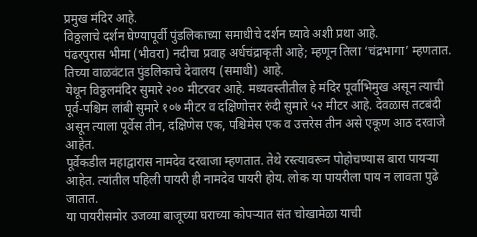प्रमुख मंदिर आहे.
विठ्ठलाचे दर्शन घेण्यापूर्वी पुंडलिकाच्या समाधीचे दर्शन घ्यावे अशी प्रथा आहे.
पंढरपुरास भीमा (भीवरा) नदीचा प्रवाह अर्धचंद्राकृती आहे; म्हणून तिला ‘चंद्रभागा’ म्हणतात.
तिच्या वाळवंटात पुंडलिकाचे देवालय (समाधी) आहे.
येथून विठ्ठलमंदिर सुमारे २०० मीटरवर आहे. मध्यवस्तीतील हे मंदिर पूर्वाभिमुख असून त्याची पूर्व-पश्चिम लांबी सुमारे १०७ मीटर व दक्षिणोत्तर रुंदी सुमारे ५२ मीटर आहे. देवळास तटबंदी असून त्याला पूर्वेस तीन, दक्षिणेस एक, पश्चिमेस एक व उत्तरेस तीन असे एकूण आठ दरवाजे आहेत.
पूर्वेकडील महाद्वारास नामदेव दरवाजा म्हणतात. तेथे रस्त्यावरून पोहोचण्यास बारा पायऱ्या आहेत. त्यांतील पहिली पायरी ही नामदेव पायरी होय. लोक या पायरीला पाय न लावता पुढे जातात.
या पायरीसमोर उजव्या बाजूच्या घराच्या कोपऱ्यात संत चोखामेळा याची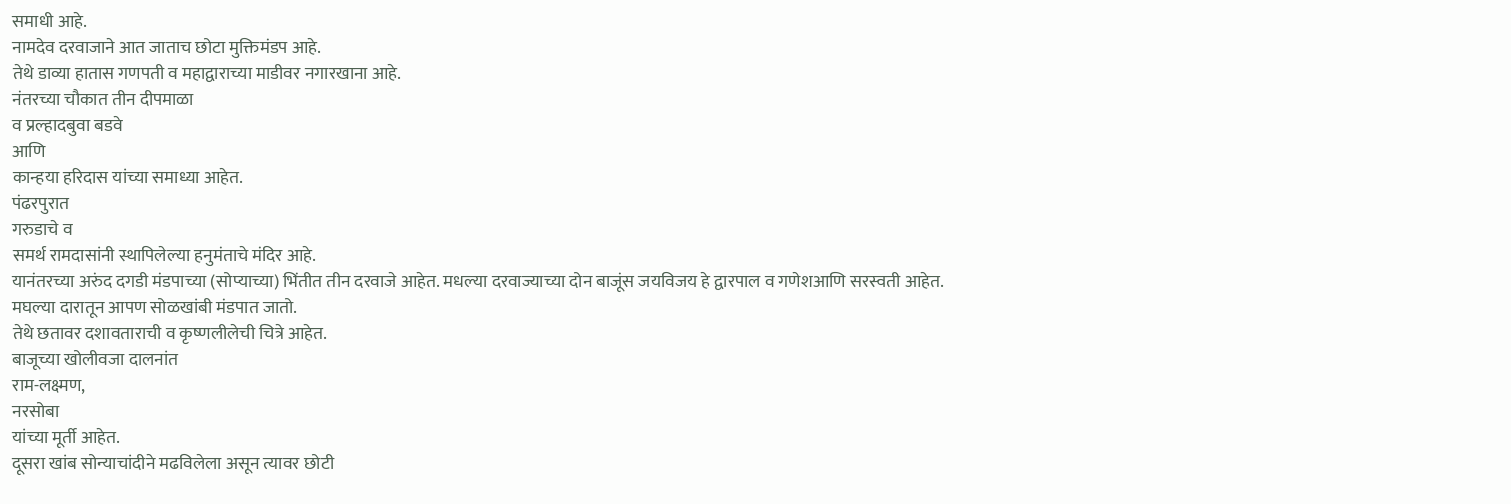समाधी आहे.
नामदेव दरवाजाने आत जाताच छोटा मुक्तिमंडप आहे.
तेथे डाव्या हातास गणपती व महाद्वाराच्या माडीवर नगारखाना आहे.
नंतरच्या चौकात तीन दीपमाळा
व प्रल्हादबुवा बडवे
आणि
कान्हया हरिदास यांच्या समाध्या आहेत.
पंढरपुरात
गरुडाचे व
समर्थ रामदासांनी स्थापिलेल्या हनुमंताचे मंदिर आहे.
यानंतरच्या अरुंद दगडी मंडपाच्या (सोप्याच्या) भिंतीत तीन दरवाजे आहेत. मधल्या दरवाज्याच्या दोन बाजूंस जयविजय हे द्वारपाल व गणेशआणि सरस्वती आहेत.
मघल्या दारातून आपण सोळखांबी मंडपात जातो.
तेथे छतावर दशावताराची व कृष्णलीलेची चित्रे आहेत.
बाजूच्या खोलीवजा दालनांत
राम-लक्ष्मण,
नरसोबा
यांच्या मूर्ती आहेत.
दूसरा खांब सोन्याचांदीने मढविलेला असून त्यावर छोटी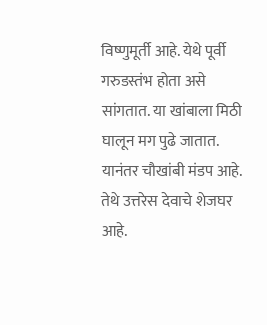विष्णुमूर्ती आहे. येथे पूर्वी गरुडस्तंभ होता असे सांगतात. या खांबाला मिठी घालून मग पुढे जातात.
यानंतर चौखांबी मंडप आहे. तेथे उत्तरेस देवाचे शेजघर आहे.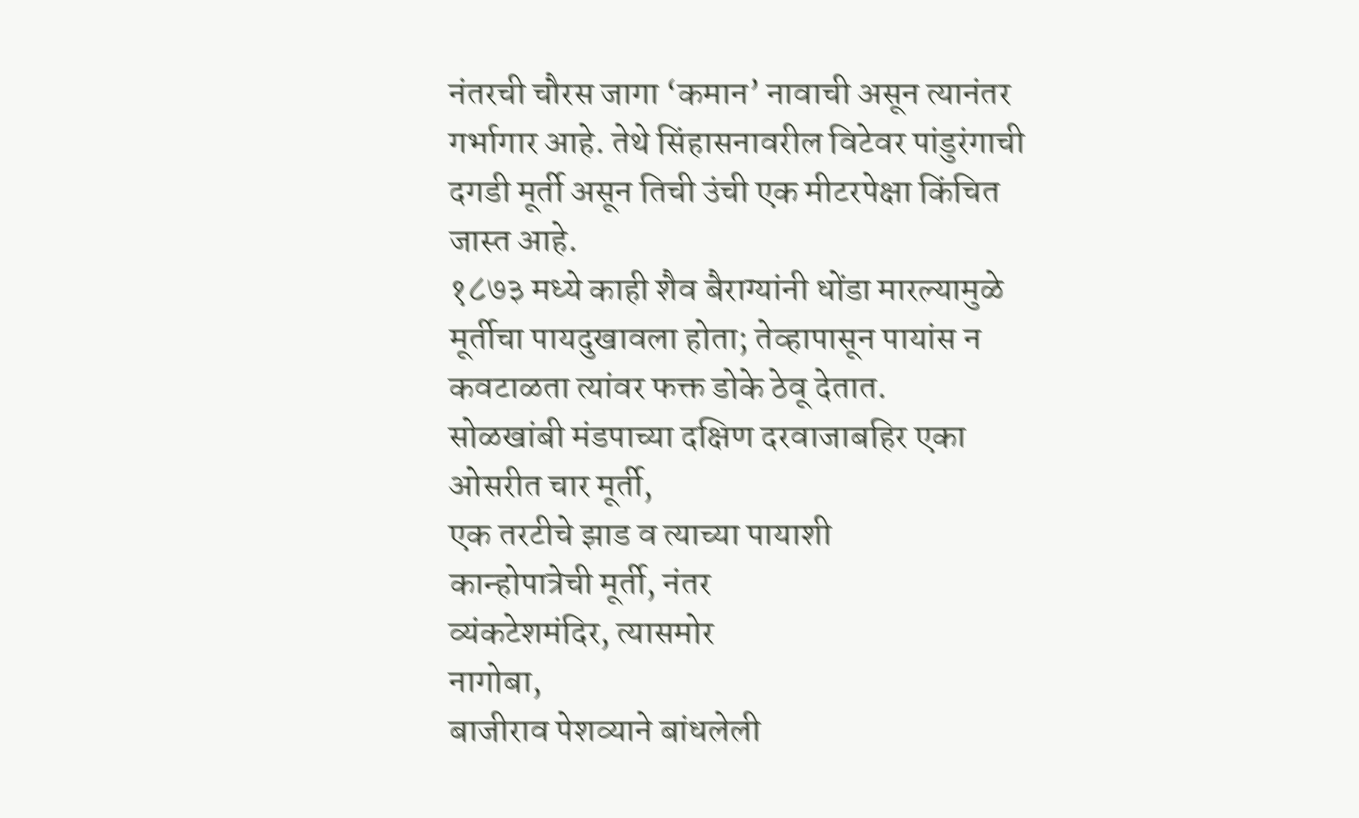नंतरची चौरस जागा ‘कमान’ नावाची असून त्यानंतर गर्भागार आहे. तेथे सिंहासनावरील विटेवर पांडुरंगाची दगडी मूर्ती असून तिची उंची एक मीटरपेक्षा किंचित जास्त आहे.
१८७३ मध्ये काही शैव बैराग्यांनी धोंडा मारल्यामुळे मूर्तीचा पायदुखावला होता; तेव्हापासून पायांस न कवटाळता त्यांवर फक्त डोके ठेवू देतात.
सोळखांबी मंडपाच्या दक्षिण दरवाजाबहिर एका ओसरीत चार मूर्ती,
एक तरटीचे झाड व त्याच्या पायाशी
कान्होपात्रेची मूर्ती, नंतर
व्यंकटेशमंदिर, त्यासमोर
नागोबा,
बाजीराव पेशव्याने बांधलेली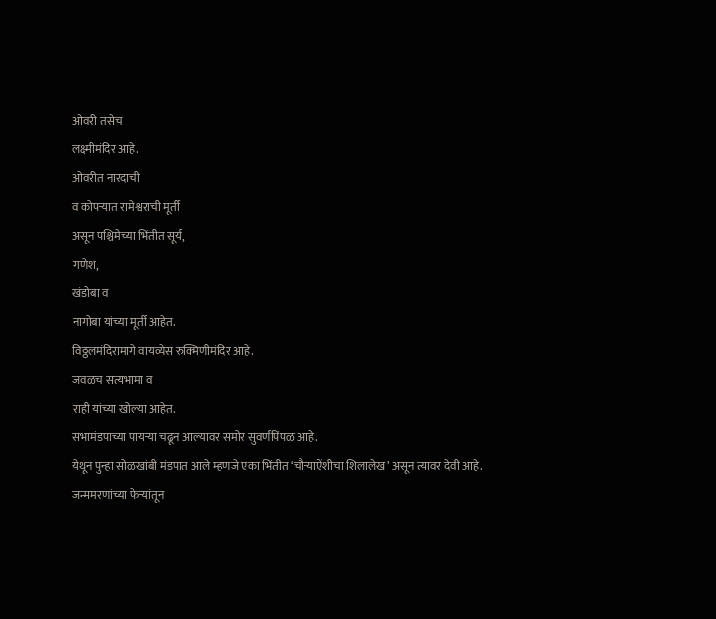ओवरी तसेच
लक्ष्मीमंदिर आहे.
ओवरीत नारदाची
व कोपऱ्यात रामेश्वराची मूर्ती
असून पश्चिमेच्या भिंतीत सूर्य,
गणेश,
खंडोबा व
नागोबा यांच्या मूर्ती आहेत.
विठ्ठलमंदिरामागे वायव्येस रुक्मिणीमंदिर आहे.
जवळच सत्यभामा व
राही यांच्या खोल्या आहेत.
सभामंडपाच्या पायऱ्या चढून आल्यावर समोर सुवर्णपिंपळ आहे.
येथून पुन्हा सोळखांबी मंडपात आले म्हणजे एका भिंतीत ‘चौऱ्याऐंशीचा शिलालेख’ असून त्यावर देवी आहे.
जन्ममरणांच्या फेऱ्यांतून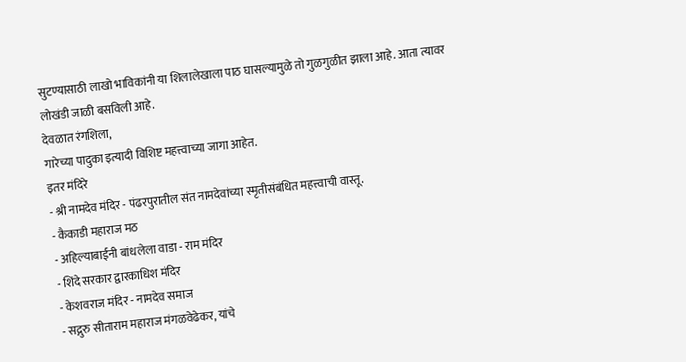सुटण्यासाठी लाखो भाविकांनी या शिलालेखाला पाठ घासल्यामुळे तो गुळगुळीत झाला आहे. आता त्यावर लोखंडी जाळी बसविली आहे.
देवळात रंगशिला,
गारेच्या पादुका इत्यादी विशिष्ट महत्त्वाच्या जागा आहेत.
इतर मंदिरे
- श्री नामदेव मंदिर - पंढरपुरातील संत नामदेवांच्या स्मृतीसंबंधित महत्त्वाची वास्तू.
- कैकाडी महाराज मठ
- अहिल्याबाईनी बांधलेला वाडा - राम मंदिर
- शिंदे सरकार द्वारकाधिश मंदिर
- केशवराज मंदिर - नामदेव समाज
- सद्गुरु सीताराम महाराज मंगळवेढेकर, यांचे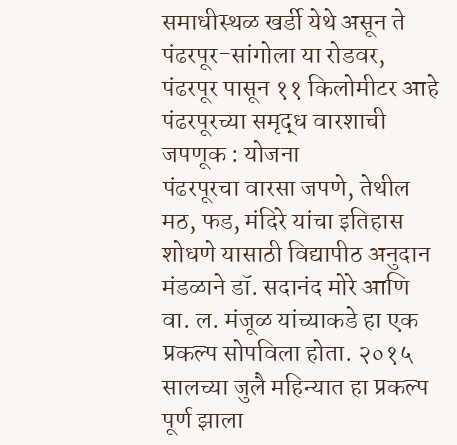समाधीस्थळ खर्डी येथे असून ते पंढरपूर-सांगोला या रोडवर, पंढरपूर पासून ११ किलोमीटर आहे
पंढरपूरच्या समृद्ध वारशाची जपणूक : योजना
पंढरपूरचा वारसा जपणे, तेथील मठ, फड, मंदिरे यांचा इतिहास शोधणे यासाठी विद्यापीठ अनुदान मंडळाने डॉ. सदानंद मोरे आणि वा. ल. मंजूळ यांच्याकडे हा एक प्रकल्प सोपविला होता. २०१५ सालच्या जुलै महिन्यात हा प्रकल्प पूर्ण झाला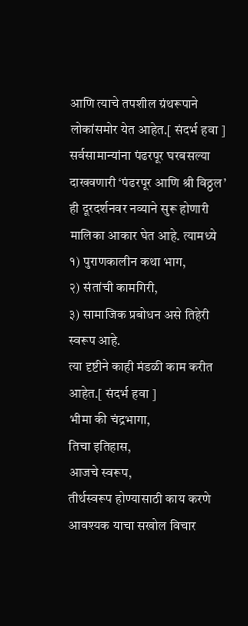आणि त्याचे तपशील ग्रंथरूपाने लोकांसमोर येत आहेत.[ संदर्भ हवा ]
सर्वसामान्यांना पंढरपूर घरबसल्या दाखवणारी ‘पंढरपूर आणि श्री विठ्ठल’ ही दूरदर्शनवर नव्याने सुरू होणारी मालिका आकार घेत आहे. त्यामध्ये
१) पुराणकालीन कथा भाग,
२) संतांची कामगिरी,
३) सामाजिक प्रबोधन असे तिहेरी स्वरूप आहे.
त्या दृष्टीने काही मंडळी काम करीत आहेत.[ संदर्भ हवा ]
भीमा की चंद्रभागा,
तिचा इतिहास,
आजचे स्वरूप,
तीर्थस्वरूप होण्यासाठी काय करणे आवश्यक याचा सखोल विचार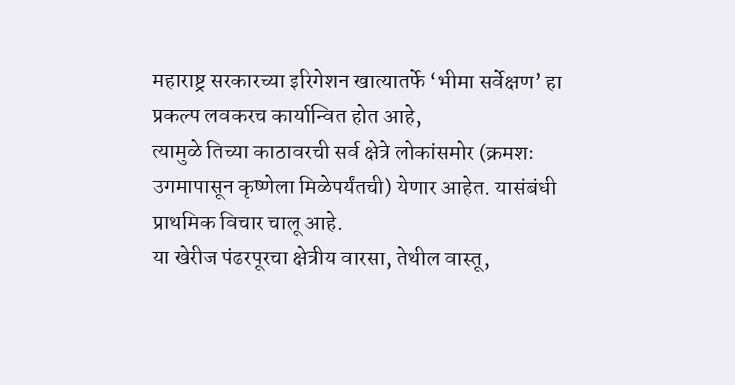महाराष्ट्र सरकारच्या इरिगेशन खात्यातर्फे ‘भीमा सर्वेक्षण’ हा प्रकल्प लवकरच कार्यान्वित होत आहे,
त्यामुळे तिच्या काठावरची सर्व क्षेत्रे लोकांसमोर (क्रमशः उगमापासून कृष्णेला मिळेपर्यंतची) येणार आहेत. यासंबंधी प्राथमिक विचार चालू आहे.
या खेरीज पंढरपूरचा क्षेत्रीय वारसा, तेथील वास्तू,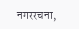नगररचना,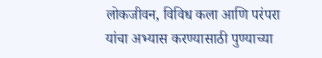लोकजीवन, विविध कला आणि परंपरा यांचा अभ्यास करण्यासाठी पुण्याच्या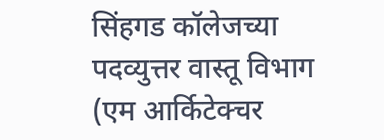सिंहगड कॉलेजच्या पदव्युत्तर वास्तू विभाग (एम आर्किटेक्चर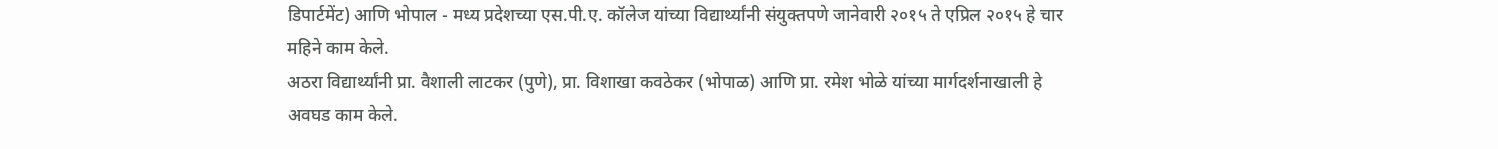डिपार्टमेंट) आणि भोपाल - मध्य प्रदेशच्या एस.पी.ए. कॉलेज यांच्या विद्यार्थ्यांनी संयुक्तपणे जानेवारी २०१५ ते एप्रिल २०१५ हे चार महिने काम केले.
अठरा विद्यार्थ्यांनी प्रा. वैशाली लाटकर (पुणे), प्रा. विशाखा कवठेकर (भोपाळ) आणि प्रा. रमेश भोळे यांच्या मार्गदर्शनाखाली हे अवघड काम केले.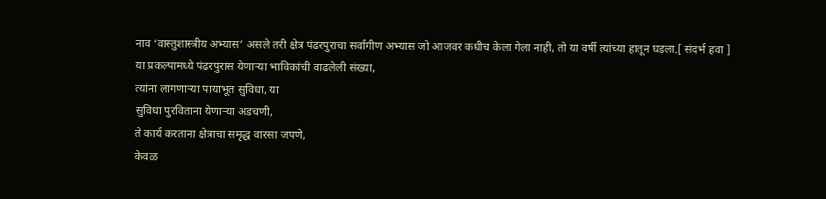नाव ‘वास्तुशास्त्रीय अभ्यास’ असले तरी क्षेत्र पंढरपुराचा सर्वांगीण अभ्यास जो आजवर कधीच केला गेला नाही, तो या वर्षी त्यांच्या हातून घडला.[ संदर्भ हवा ]
या प्रकल्पामध्ये पंढरपुरास येणाऱ्या भाविकांची वाढलेली संख्या,
त्यांना लागणाऱ्या पायाभूत सुविधा, या
सुविधा पुरविताना येणाऱ्या अडचणी,
ते कार्य करताना क्षेत्राचा समृद्ध वारसा जपणे,
केवळ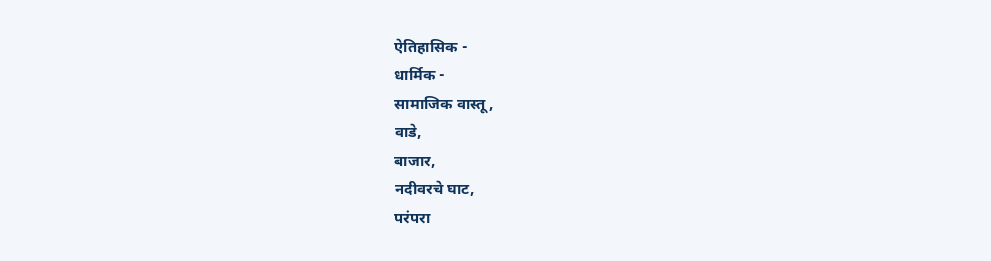ऐतिहासिक -
धार्मिक -
सामाजिक वास्तू,
वाडे,
बाजार,
नदीवरचे घाट,
परंपरा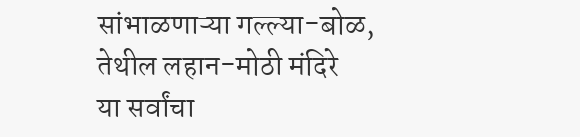सांभाळणाऱ्या गल्ल्या-बोळ,
तेथील लहान-मोठी मंदिरे
या सर्वांचा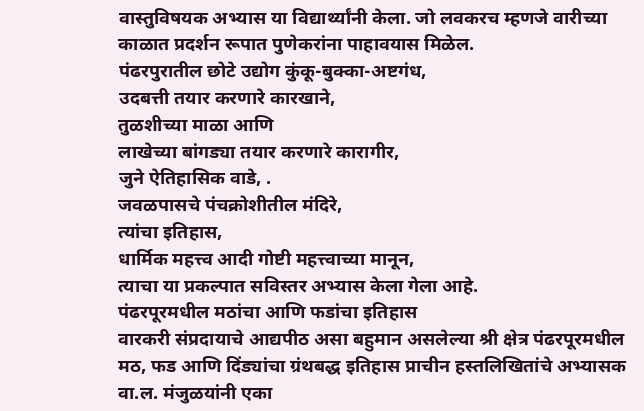वास्तुविषयक अभ्यास या विद्यार्थ्यांनी केला. जो लवकरच म्हणजे वारीच्या काळात प्रदर्शन रूपात पुणेकरांना पाहावयास मिळेल.
पंढरपुरातील छोटे उद्योग कुंकू-बुक्का-अष्टगंध,
उदबत्ती तयार करणारे कारखाने,
तुळशीच्या माळा आणि
लाखेच्या बांगड्या तयार करणारे कारागीर,
जुने ऐतिहासिक वाडे, .
जवळपासचे पंचक्रोशीतील मंदिरे,
त्यांचा इतिहास,
धार्मिक महत्त्व आदी गोष्टी महत्त्वाच्या मानून,
त्याचा या प्रकल्पात सविस्तर अभ्यास केला गेला आहे.
पंढरपूरमधील मठांचा आणि फडांचा इतिहास
वारकरी संप्रदायाचे आद्यपीठ असा बहुमान असलेल्या श्री क्षेत्र पंढरपूरमधील मठ, फड आणि दिंड्यांचा ग्रंथबद्ध इतिहास प्राचीन हस्तलिखितांचे अभ्यासक वा.ल. मंजुळयांनी एका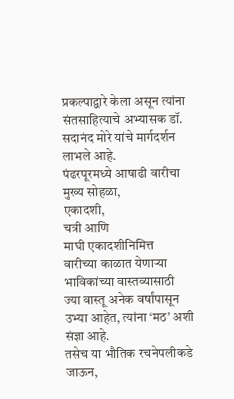प्रकल्पाद्वारे केला असून त्यांना संतसाहित्याचे अभ्यासक डॉ. सदानंद मोरे यांचे मार्गदर्शन लाभले आहे.
पंढरपूरमध्ये आषाढी वारीचा मुख्य सोहळा,
एकादशी,
चत्री आणि
माघी एकादशीनिमित्त
वारीच्या काळात येणाऱ्या भाविकांच्या वास्तव्यासाठी
ज्या वास्तू अनेक वर्षांपासून उभ्या आहेत, त्यांना ‘मठ’ अशी संज्ञा आहे.
तसेच या भौतिक रचनेपलीकडे जाऊन,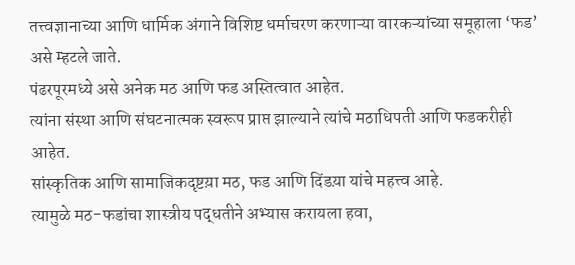तत्त्वज्ञानाच्या आणि धार्मिक अंगाने विशिष्ट धर्माचरण करणाऱ्या वारकऱ्यांच्या समूहाला ‘फड’ असे म्हटले जाते.
पंढरपूरमध्ये असे अनेक मठ आणि फड अस्तित्वात आहेत.
त्यांना संस्था आणि संघटनात्मक स्वरूप प्राप्त झाल्याने त्यांचे मठाधिपती आणि फडकरीही आहेत.
सांस्कृतिक आणि सामाजिकदृष्टय़ा मठ, फड आणि दिंडय़ा यांचे महत्त्व आहे.
त्यामुळे मठ-फडांचा शास्त्रीय पद्धतीने अभ्यास करायला हवा,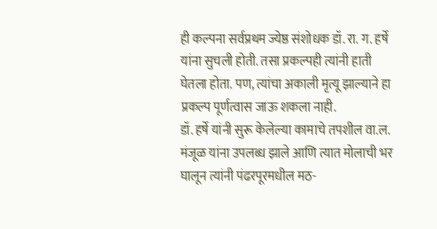ही कल्पना सर्वप्रथम ज्येष्ठ संशोधक डॉ. रा. ग. हर्षे यांना सुचली होती. तसा प्रकल्पही त्यांनी हाती घेतला होता. पण, त्यांचा अकाली मृत्यू झाल्याने हा प्रकल्प पूर्णत्वास जाऊ शकला नाही.
डॉ. हर्षे यांनी सुरू केलेल्या कामाचे तपशील वा.ल. मंजूळ यांना उपलब्ध झाले आणि त्यात मोलाची भर घालून त्यांनी पंढरपूरमधील मठ-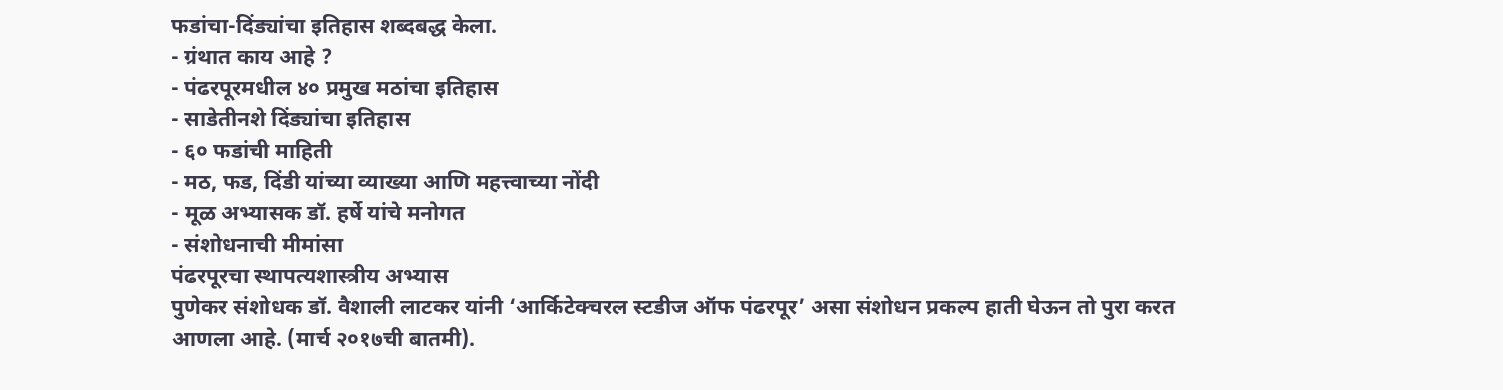फडांचा-दिंड्यांचा इतिहास शब्दबद्ध केला.
- ग्रंथात काय आहे ?
- पंढरपूरमधील ४० प्रमुख मठांचा इतिहास
- साडेतीनशे दिंड्यांचा इतिहास
- ६० फडांची माहिती
- मठ, फड, दिंडी यांच्या व्याख्या आणि महत्त्वाच्या नोंदी
- मूळ अभ्यासक डॉ. हर्षे यांचे मनोगत
- संशोधनाची मीमांसा
पंढरपूरचा स्थापत्यशास्त्रीय अभ्यास
पुणेकर संशोधक डॉ. वैशाली लाटकर यांनी ‘आर्किटेक्चरल स्टडीज ऑफ पंढरपूर’ असा संशोधन प्रकल्प हाती घेऊन तो पुरा करत आणला आहे. (मार्च २०१७ची बातमी).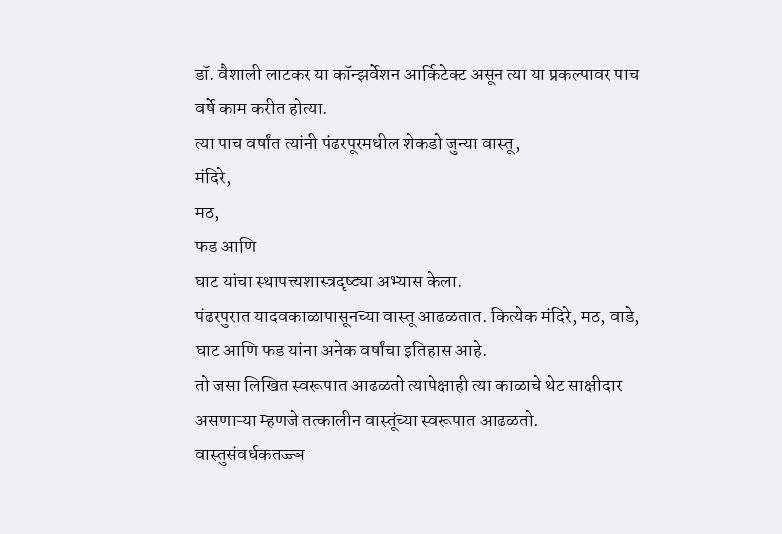डॉ. वैशाली लाटकर या कॉन्झर्वेशन आर्किटेक्ट असून त्या या प्रकल्पावर पाच वर्षे काम करीत होत्या.
त्या पाच वर्षांत त्यांनी पंढरपूरमधील शेकडो जुन्या वास्तू,
मंदिरे,
मठ,
फड आणि
घाट यांचा स्थापत्त्यशास्त्रदृष्ट्या अभ्यास केला.
पंढरपुरात यादवकाळापासूनच्या वास्तू आढळतात. कित्येक मंदिरे, मठ, वाडे, घाट आणि फड यांना अनेक वर्षांचा इतिहास आहे.
तो जसा लिखित स्वरूपात आढळतो त्यापेक्षाही त्या काळाचे थेट साक्षीदार असणाऱ्या म्हणजे तत्कालीन वास्तूंच्या स्वरूपात आढळतो.
वास्तुसंवर्धकतज्ज्ञ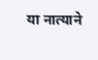या नात्याने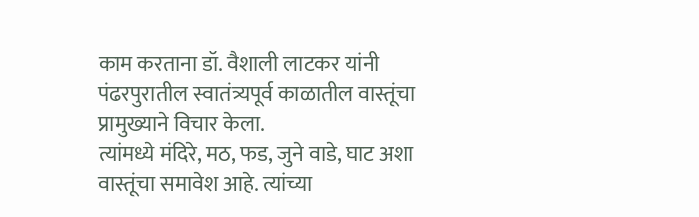काम करताना डॉ. वैशाली लाटकर यांनी
पंढरपुरातील स्वातंत्र्यपूर्व काळातील वास्तूंचा प्रामुख्याने विचार केला.
त्यांमध्ये मंदिरे, मठ, फड, जुने वाडे, घाट अशा वास्तूंचा समावेश आहे. त्यांच्या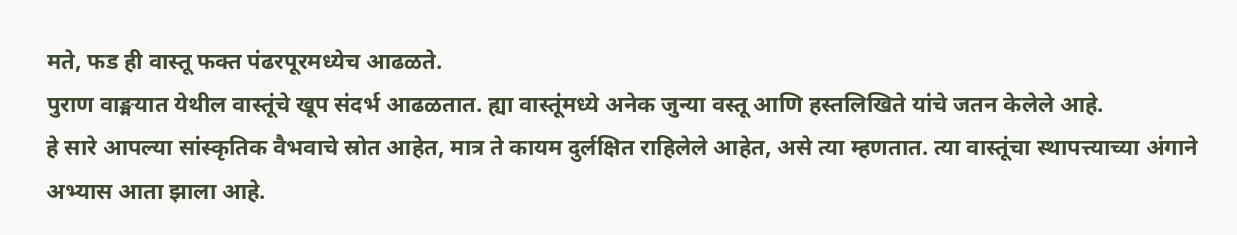मते, फड ही वास्तू फक्त पंढरपूरमध्येच आढळते.
पुराण वाङ्मयात येथील वास्तूंचे खूप संदर्भ आढळतात. ह्या वास्तूंमध्ये अनेक जुन्या वस्तू आणि हस्तलिखिते यांचे जतन केलेले आहे.
हे सारे आपल्या सांस्कृतिक वैभवाचे स्रोत आहेत, मात्र ते कायम दुर्लक्षित राहिलेले आहेत, असे त्या म्हणतात. त्या वास्तूंचा स्थापत्त्याच्या अंगाने अभ्यास आता झाला आहे.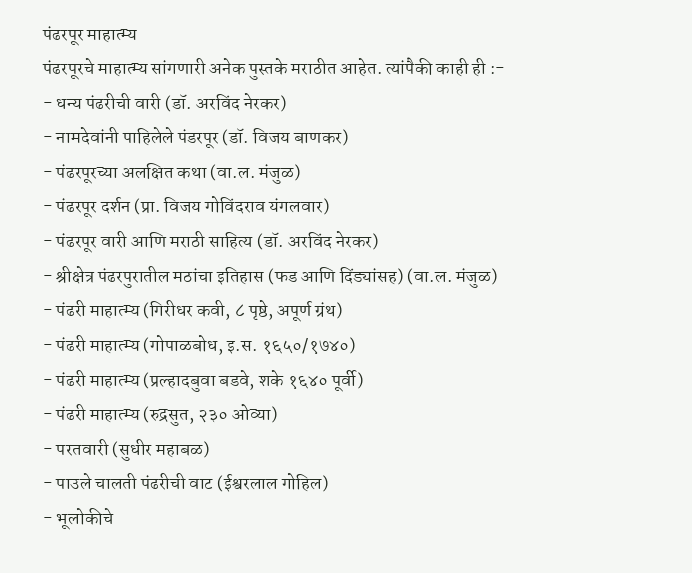पंढरपूर माहात्म्य
पंढरपूरचे माहात्म्य सांगणारी अनेक पुस्तके मराठीत आहेत. त्यांपैकी काही ही :-
- धन्य पंढरीची वारी (डॉ. अरविंद नेरकर)
- नामदेवांनी पाहिलेले पंडरपूर (डॉ. विजय बाणकर)
- पंढरपूरच्या अलक्षित कथा (वा.ल. मंजुळ)
- पंढरपूर दर्शन (प्रा. विजय गोविंदराव यंगलवार)
- पंढरपूर वारी आणि मराठी साहित्य (डॉ. अरविंद नेरकर)
- श्रीक्षेत्र पंढरपुरातील मठांचा इतिहास (फड आणि दिंड्यांसह) (वा.ल. मंजुळ)
- पंढरी माहात्म्य (गिरीधर कवी, ८ पृष्ठे, अपूर्ण ग्रंथ)
- पंढरी माहात्म्य (गोपाळबोध, इ.स. १६५०/१७४०)
- पंढरी माहात्म्य (प्रल्हादबुवा बडवे, शके १६४० पूर्वी)
- पंढरी माहात्म्य (रुद्रसुत, २३० ओव्या)
- परतवारी (सुधीर महाबळ)
- पाउले चालती पंढरीची वाट (ईश्वरलाल गोहिल)
- भूलोकीचे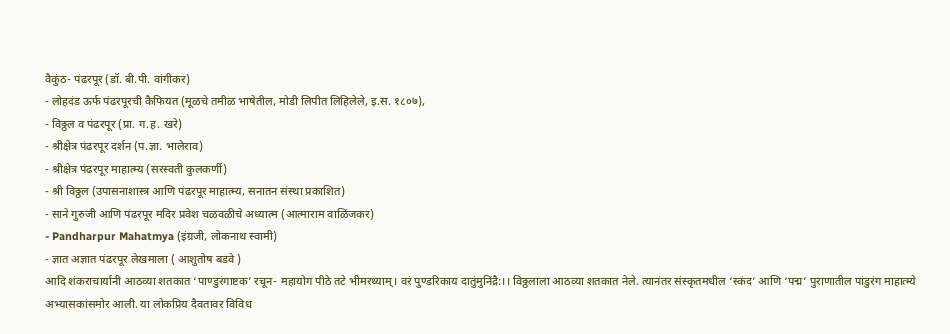वैकुंठ- पंढरपूर (डॉ. बी.पी. वांगीकर)
- लोहदंड ऊर्फ पंढरपूरची कैफियत (मूळचे तमीळ भाषेतील, मोडी लिपीत लिहिलेले, इ.स. १८०७),
- विठ्ठल व पंढरपूर (प्रा. ग.ह. खरे)
- श्रीक्षेत्र पंढरपूर दर्शन (प.ज्ञा. भालेराव)
- श्रीक्षेत्र पंढरपूर माहात्म्य (सरस्वती कुलकर्णी)
- श्री विठ्ठल (उपासनाशास्त्र आणि पंढरपूर माहात्म्य, सनातन संस्था प्रकाशित)
- साने गुरुजी आणि पंढरपूर मदिर प्रवेश चळवळीचे अध्यात्म (आत्माराम वाळिंजकर)
- Pandharpur Mahatmya (इंग्रजी, लोकनाथ स्वामी)
- ज्ञात अज्ञात पंढरपूर लेखमाला ( आशुतोष बडवे )
आदि शंकराचार्यानी आठव्या शतकात ‘पाण्डुरंगाष्टक’ रचून- महायोग पीठे तटे भीमरथ्याम्। वरं पुण्डरिकाय दातुंमुनिंद्रै:।। विठ्ठलाला आठव्या शतकात नेले. त्यानंतर संस्कृतमधील ‘स्कंद’ आणि ‘पद्म’ पुराणातील पांडुरंग माहात्म्ये अभ्यासकांसमोर आली. या लोकप्रिय दैवतावर विविध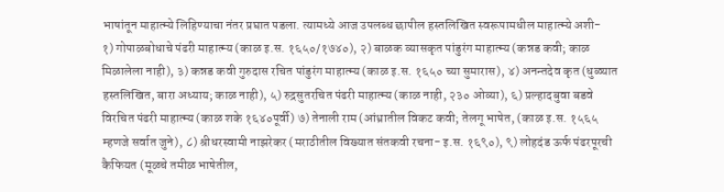भाषांतून माहात्म्ये लिहिण्याचा नंतर प्रघात पडला. त्यामध्ये आज उपलब्ध छापील हस्तलिखित स्वरूपामधील माहात्म्ये अशी-
१) गोपाळबोधाचे पंढरी माहात्म्य (काळ इ.स. १६५०/१७४०), २) बाळक व्यासकृत पांडुरंग माहात्म्य (कन्नड कवी; काळ मिळालेला नाही), ३) कन्नड कवी गुरुदास रचित पांडुरंग माहात्म्य (काळ इ.स. १६५० च्या सुमारास), ४) अनन्तदेव कृत (धुळ्यात हस्तलिखित, बारा अध्याय; काळ नाही), ५) रुद्रसुतरचित पंढरी माहात्म्य (काळ नाही, २३० ओव्या), ६) प्रल्हादबुवा बडवे विरचित पंढरी माहात्म्य (काळ शके १६४०पूर्वी) ७) तेनाली राम (आंध्रातील विकट कवी; तेलगू भाषेत, (काळ इ.स. १५६५ म्हणजे सर्वात जुने), ८) श्रीधरस्वामी नाझरेकर (मराठीतील विख्यात संतकवी रचना- इ.स. १६९०), ९) लोहदंड ऊर्फ पंढरपूरची कैफियत (मूळचे तमीळ भाषेतील,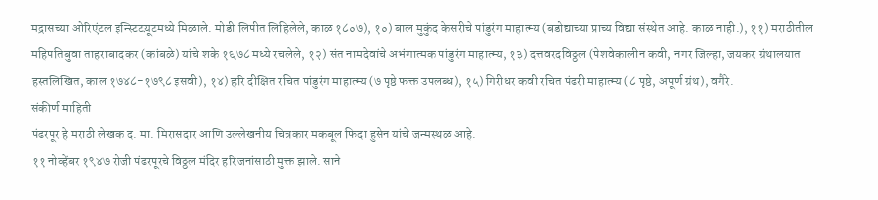मद्रासच्या ओरिएंटल इन्स्टिटय़ूटमध्ये मिळाले. मोडी लिपीत लिहिलेले, काळ १८०७), १०) बाल मुकुंद केसरीचे पांडुरंग माहात्म्य (बडोद्याच्या प्राच्य विद्या संस्थेत आहे. काळ नाही.), ११) मराठीतील महिपतिबुवा ताहराबादकर (कांबळे) यांचे शके १६७८ मध्ये रचलेले, १२) संत नामदेवांचे अभंगात्मक पांडुरंग माहात्म्य, १३) दत्तवरदविठ्ठल (पेशवेकालीन कवी, नगर जिल्हा, जयकर ग्रंथालयात हस्तलिखित, काल १७४८-१७९८ इसवी), १४) हरि दीक्षित रचित पांडुरंग माहात्म्य (७ पृष्ठे फक्त उपलब्ध), १५) गिरीधर कवी रचित पंढरी माहात्म्य (८ पृष्ठे, अपूर्ण ग्रंथ), वगैरे.
संकीर्ण माहिती
पंढरपूर हे मराठी लेखक द. मा. मिरासदार आणि उल्लेखनीय चित्रकार मकबूल फिदा हुसेन यांचे जन्मस्थळ आहे.
११ नोव्हेंबर १९४७ रोजी पंढरपूरचे विठ्ठल मंदिर हरिजनांसाठी मुक्त झाले. साने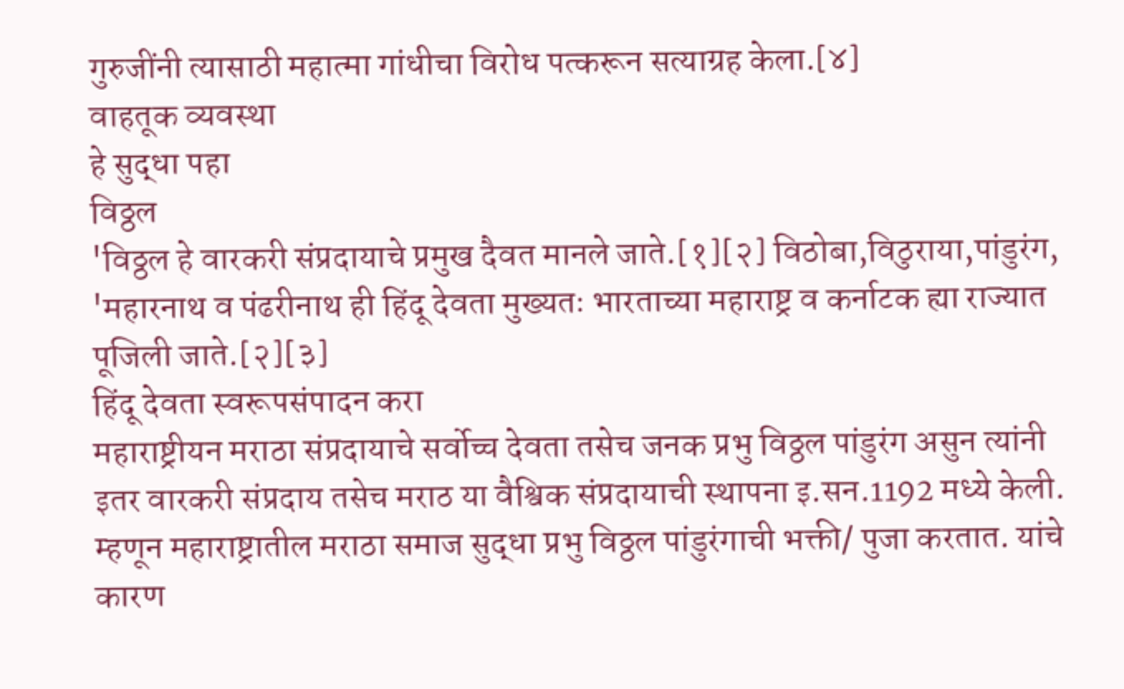गुरुजींनी त्यासाठी महात्मा गांधीचा विरोध पत्करून सत्याग्रह केला.[४]
वाहतूक व्यवस्था
हे सुद्धा पहा
विठ्ठल
'विठ्ठल हे वारकरी संप्रदायाचे प्रमुख दैवत मानले जाते.[१][२] विठोबा,विठुराया,पांडुरंग, 'महारनाथ व पंढरीनाथ ही हिंदू देवता मुख्यतः भारताच्या महाराष्ट्र व कर्नाटक ह्या राज्यात पूजिली जाते.[२][३]
हिंदू देवता स्वरूपसंपादन करा
महाराष्ट्रीयन मराठा संप्रदायाचे सर्वोच्च देवता तसेच जनक प्रभु विठ्ठल पांडुरंग असुन त्यांनी इतर वारकरी संप्रदाय तसेच मराठ या वैश्विक संप्रदायाची स्थापना इ.सन.1192 मध्ये केली. म्हणून महाराष्ट्रातील मराठा समाज सुद्धा प्रभु विठ्ठल पांडुरंगाची भक्ती/ पुजा करतात. यांचे कारण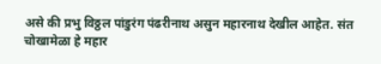असे की प्रभु विठ्ठल पांडुरंग पंढरीनाथ असुन महारनाथ देखील आहेत. संत चोखामेळा हे महार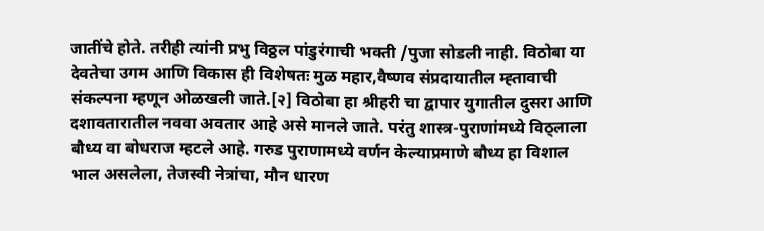जातींचे होते. तरीही त्यांनी प्रभु विठ्ठल पांडुरंगाची भक्ती /पुजा सोडली नाही. विठोबा या देवतेचा उगम आणि विकास ही विशेषतः मुळ महार,वैष्णव संप्रदायातील म्ह्तावाची संकल्पना म्हणून ओळखली जाते.[२] विठोबा हा श्रीहरी चा द्वापार युगातील दुसरा आणि दशावतारातील नववा अवतार आहे असे मानले जाते. परंतु शास्त्र-पुराणांमध्ये विठ्लाला बौध्य वा बोधराज म्हटले आहे. गरुड पुराणामध्ये वर्णन केल्याप्रमाणे बौध्य हा विशाल भाल असलेला, तेजस्वी नेत्रांचा, मौन धारण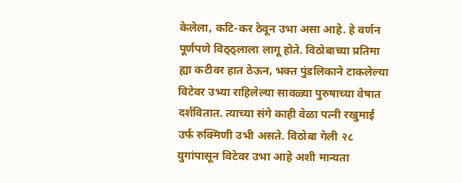केलेला, कटि-कर ठेवून उभा असा आहे. हे वर्णन पूर्णपणे विठ्ठ्लाला लागू होते. विठोबाच्या प्रतिमा ह्या कटीवर हात ठेऊन, भक्त पुंडलिकाने टाकलेल्या विटेवर उभ्या राहिलेल्या सावळ्या पुरुषाच्या वेषात दर्शवितात. त्याच्या संगे काही वेळा पत्नी रखुमाई उर्फ रुक्मिणी उभी असते. विठोबा गेली २८ युगांपासून विटेवर उभा आहे अशी मान्यता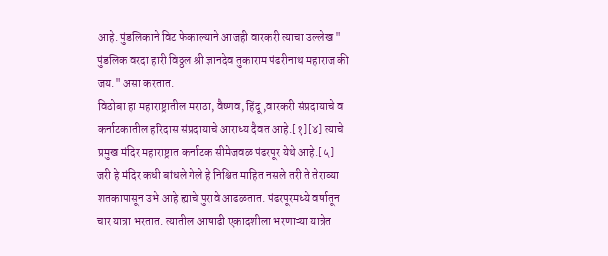आहे. पुंडलिकाने विट फेकाल्याने आजही वारकरी त्याचा उल्लेख " पुंडलिक वरदा हारी विठ्ठल श्री ज्ञानदेव तुकाराम पंढरीनाथ महाराज की जय." असा करतात.
विठोबा हा महाराष्ट्रातील मराठा, वैष्णव, हिंदू ,वारकरी संप्रदायाचे व कर्नाटकातील हरिदास संप्रदायाचे आराध्य दैवत आहे.[१][४] त्याचे प्रमुख मंदिर महाराष्ट्रात कर्नाटक सीमेजवळ पंढरपूर येथे आहे.[५] जरी हे मंदिर कधी बांधले गेले हे निश्चित माहित नसले तरी ते तेराव्या शतकापासून उभे आहे ह्याचे पुरावे आढळतात. पंढरपूरमध्ये वर्षातून चार यात्रा भरतात. त्यातील आषाढी एकादशीला भरणाऱ्या यात्रेत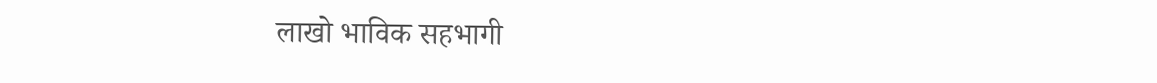लाखो भाविक सहभागी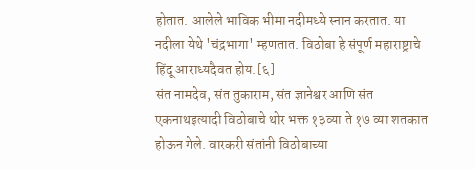होतात. आलेले भाविक भीमा नदीमध्ये स्नान करतात. या नदीला येथे 'चंद्रभागा' म्हणतात. विठोबा हे संपूर्ण महाराष्ट्राचे हिंदू आराध्यदैवत होय.[६]
संत नामदेव, संत तुकाराम, संत ज्ञानेश्वर आणि संत एकनाथइत्यादी विठोबाचे थोर भक्त १३व्या ते १७ व्या शतकात होऊन गेले. वारकरी संतांनी विठोबाच्या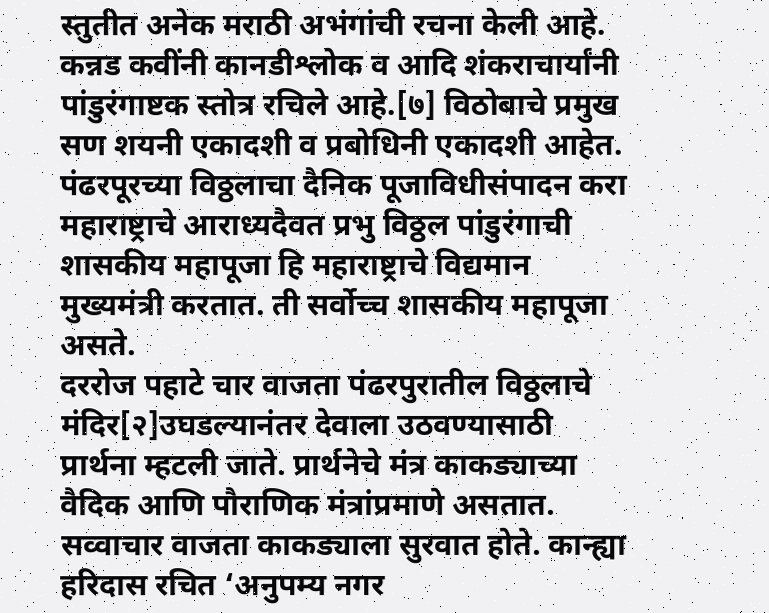स्तुतीत अनेक मराठी अभंगांची रचना केली आहे. कन्नड कवींनी कानडीश्लोक व आदि शंकराचार्यांनी पांडुरंगाष्टक स्तोत्र रचिले आहे.[७] विठोबाचे प्रमुख सण शयनी एकादशी व प्रबोधिनी एकादशी आहेत.
पंढरपूरच्या विठ्ठलाचा दैनिक पूजाविधीसंपादन करा
महाराष्ट्राचे आराध्यदैवत प्रभु विठ्ठल पांडुरंगाची शासकीय महापूजा हि महाराष्ट्राचे विद्यमान मुख्यमंत्री करतात. ती सर्वोच्च शासकीय महापूजा असते.
दररोज पहाटे चार वाजता पंढरपुरातील विठ्ठलाचे मंदिर[२]उघडल्यानंतर देवाला उठवण्यासाठी प्रार्थना म्हटली जाते. प्रार्थनेचे मंत्र काकड्याच्या वैदिक आणि पौराणिक मंत्रांप्रमाणे असतात. सव्वाचार वाजता काकड्याला सुरवात होते. कान्ह्या हरिदास रचित ‘अनुपम्य नगर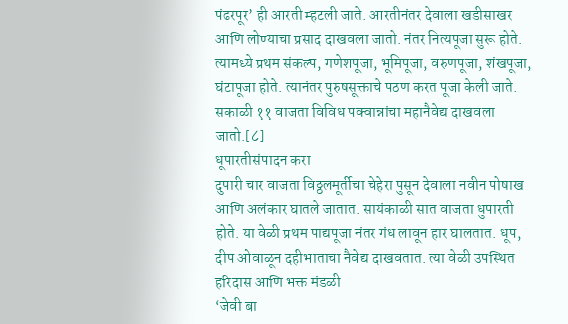पंढरपूर’ ही आरती म्हटली जाते. आरतीनंतर देवाला खडीसाखर आणि लोण्याचा प्रसाद दाखवला जातो. नंतर नित्यपूजा सुरू होते. त्यामध्ये प्रथम संकल्प, गणेशपूजा, भूमिपूजा, वरुणपूजा, शंखपूजा, घंटापूजा होते. त्यानंतर पुरुषसूक्ताचे पठण करत पूजा केली जाते. सकाळी ११ वाजता विविध पक्वान्नांचा महानैवेद्य दाखवला जातो.[८]
धूपारतीसंपादन करा
दुपारी चार वाजता विठ्ठलमूर्तीचा चेहेरा पुसून देवाला नवीन पोषाख आणि अलंकार घातले जातात. सायंकाळी सात वाजता धुपारती होते. या वेळी प्रथम पाद्यपूजा नंतर गंध लावून हार घालतात. धूप, दीप ओवाळून दहीभाताचा नैवेद्य दाखवतात. त्या वेळी उपस्थित हरिदास आणि भक्त मंडळी
‘जेवी बा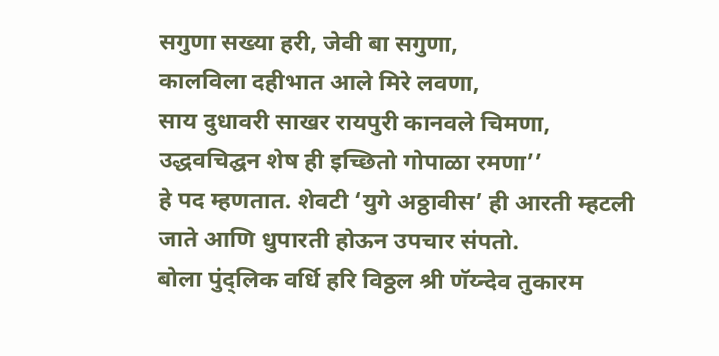सगुणा सख्या हरी, जेवी बा सगुणा,
कालविला दहीभात आले मिरे लवणा,
साय दुधावरी साखर रायपुरी कानवले चिमणा,
उद्धवचिद्घन शेष ही इच्छितो गोपाळा रमणा’’
हे पद म्हणतात. शेवटी ‘युगे अठ्ठावीस’ ही आरती म्हटली जाते आणि धुपारती होऊन उपचार संपतो.
बोला पुंद्लिक वर्धि हरि विठ्ठल श्री णॅय्न्देव तुकारम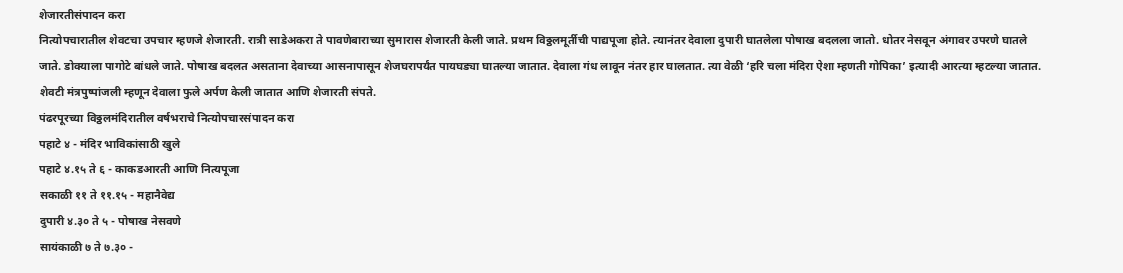शेजारतीसंपादन करा
नित्योपचारातील शेवटचा उपचार म्हणजे शेजारती. रात्री साडेअकरा ते पावणेबाराच्या सुमारास शेजारती केली जाते. प्रथम विठ्ठलमूर्तीची पाद्यपूजा होते. त्यानंतर देवाला दुपारी घातलेला पोषाख बदलला जातो. धोतर नेसवून अंगावर उपरणे घातले जाते. डोक्याला पागोटे बांधले जाते. पोषाख बदलत असताना देवाच्या आसनापासून शेजघरापर्यंत पायघड्या घातल्या जातात. देवाला गंध लावून नंतर हार घालतात. त्या वेळी ‘हरि चला मंदिरा ऐशा म्हणती गोपिका’ इत्यादी आरत्या म्हटल्या जातात. शेवटी मंत्रपुष्पांजली म्हणून देवाला फुले अर्पण केली जातात आणि शेजारती संपते.
पंढरपूरच्या विठ्ठलमंदिरातील वर्षभराचे नित्योपचारसंपादन करा
पहाटे ४ - मंदिर भाविकांसाठी खुले
पहाटे ४.१५ ते ६ - काकडआरती आणि नित्यपूजा
सकाळी ११ ते ११.१५ - महानैवेद्य
दुपारी ४.३० ते ५ - पोषाख नेसवणे
सायंकाळी ७ ते ७.३० -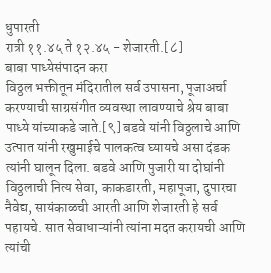धुपारती
रात्री ११.४५ ते १२.४५ - शेजारती.[८]
बाबा पाध्येसंपादन करा
विठ्ठल भक्तीतून मंदिरातील सर्व उपासना, पूजाअर्चा करण्याची साग्रसंगीत व्यवस्था लावण्याचे श्रेय बाबा पाध्ये यांच्याकडे जाते.[९] बडवे यांनी विठ्ठलाचे आणि उत्पात यांनी रखुमाईचे पालकत्व घ्यायचे असा दंडक त्यांनी घालून दिला. बडवे आणि पुजारी या दोघांनी विठ्ठलाची नित्य सेवा, काकडारती, महापूजा, दुपारचा नैवेद्य, सायंकाळची आरती आणि शेजारती हे सर्व पहायचे. सात सेवाधाऱ्यांनी त्यांना मदत करायची आणि त्यांची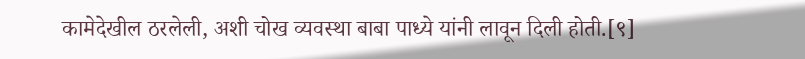कामेदेखील ठरलेली, अशी चोख व्यवस्था बाबा पाध्ये यांनी लावून दिली होती.[९]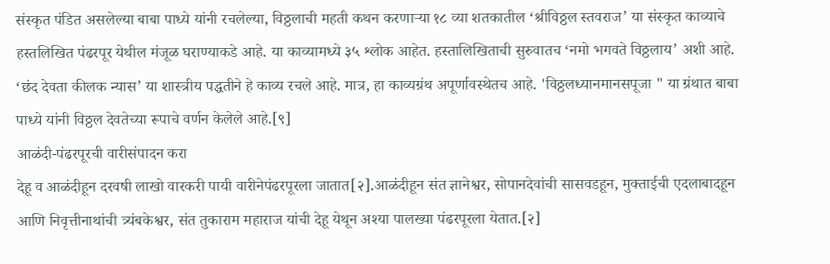संस्कृत पंडित असलेल्या बाबा पाध्ये यांनी रचलेल्या, विठ्ठलाची महती कथन करणाऱ्या १८ व्या शतकातील ‘श्रीविठ्ठल स्तवराज’ या संस्कृत काव्याचे हस्तलिखित पंढरपूर येथील मंजूळ घराण्याकडे आहे. या काव्यामध्ये ३५ श्लोक आहेत. हस्तालिखिताची सुरुवातच ‘नमो भगवते विठ्ठलाय’ अशी आहे. ‘छंद देवता कीलक न्यास’ या शास्त्रीय पद्धतीने हे काव्य रचले आहे. मात्र, हा काव्यग्रंथ अपूर्णावस्थेतच आहे. 'विठ्ठलध्यानमानसपूजा " या ग्रंथात बाबा पाध्ये यांनी विठ्ठल देवतेच्या रूपाचे वर्णन केलेले आहे.[९]
आळंदी-पंढरपूरची वारीसंपादन करा
देहू व आळंदीहून दरवषी लाखो वारकरी पायी वारीनेपंढरपूरला जातात[२].आळंदीहून संत ज्ञानेश्वर, सोपानदेवांची सासवडहून, मुक्ताईची एदलाबादहून आणि निवृत्तीनाथांची त्र्यंबकेश्वर, संत तुकाराम महाराज यांची देहू येथून अश्या पालख्या पंढरपूरला येतात.[२]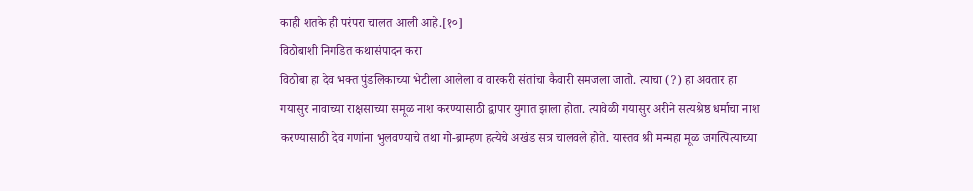काही शतके ही परंपरा चालत आली आहे.[१०]
विठोबाशी निगडित कथासंपादन करा
विठोबा हा देव भक्त पुंडलिकाच्या भेटीला आलेला व वारकरी संतांचा कैवारी समजला जातो. त्याचा (?) हा अवतार हा गयासुर नावाच्या राक्षसाच्या समूळ नाश करण्यासाठी द्वापार युगात झाला होता. त्यावेळी गयासुर अरीने सत्यश्रेष्ठ धर्माचा नाश करण्यासाठी देव गणांना भुलवण्याचे तथा गो-ब्राम्हण हत्येचे अखंड सत्र चालवले होते. यास्तव श्री मन्महा मूळ जगत्पित्याच्या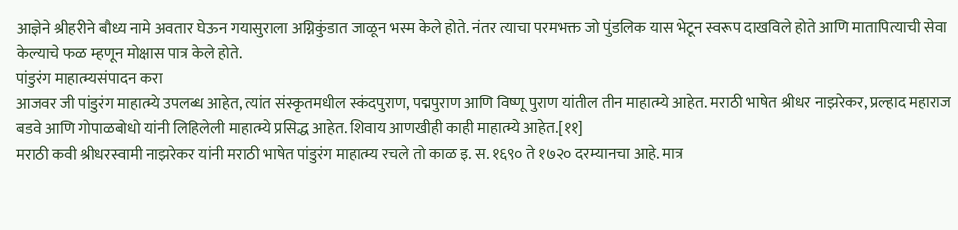आज्ञेने श्रीहरीने बौध्य नामे अवतार घेऊन गयासुराला अग्निकुंडात जाळून भस्म केले होते. नंतर त्याचा परमभक्त जो पुंडलिक यास भेटून स्वरूप दाखविले होते आणि मातापित्याची सेवा केल्याचे फळ म्हणून मोक्षास पात्र केले होते.
पांडुरंग माहात्म्यसंपादन करा
आजवर जी पांडुरंग माहात्म्ये उपलब्ध आहेत, त्यांत संस्कृतमधील स्कंदपुराण, पद्मपुराण आणि विष्णू पुराण यांतील तीन माहात्म्ये आहेत. मराठी भाषेत श्रीधर नाझरेकर, प्रल्हाद महाराज बडवे आणि गोपाळबोधो यांनी लिहिलेली माहात्म्ये प्रसिद्ध आहेत. शिवाय आणखीही काही माहात्म्ये आहेत.[११]
मराठी कवी श्रीधरस्वामी नाझरेकर यांनी मराठी भाषेत पांडुरंग माहात्म्य रचले तो काळ इ. स. १६९० ते १७२० दरम्यानचा आहे. मात्र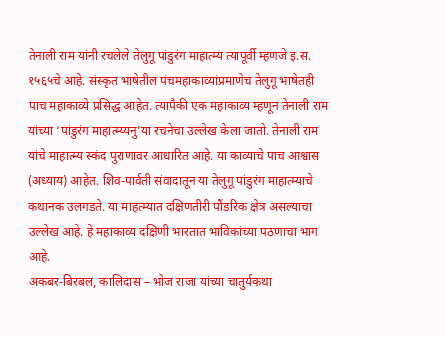तेनाली राम यांनी रचलेले तेलुगू पांडुरंग माहात्म्य त्यापूर्वी म्हणजे इ.स. १५६५चे आहे. संस्कृत भाषेतील पंचमहाकाव्यांप्रमाणेच तेलुगू भाषेतही पाच महाकाव्ये प्रसिद्ध आहेत. त्यापैकी एक महाकाव्य म्हणून तेनाली राम यांच्या ‘पांडुरंग माहात्म्य्यनु’या रचनेचा उल्लेख केला जातो. तेनाली राम यांचे माहात्म्य स्कंद पुराणावर आधारित आहे. या काव्याचे पाच आश्वास (अध्याय) आहेत. शिव-पार्वती संवादातून या तेलुगू पांडुरंग माहात्म्याचे कथानक उलगडते. या माहत्म्यात दक्षिणतीरी पौंडरिक क्षेत्र असल्याचा उल्लेख आहे. हे महाकाव्य दक्षिणी भारतात भाविकांच्या पठणाचा भाग आहे.
अकबर-बिरबल, कालिदास – भोज राजा यांच्या चातुर्यकथा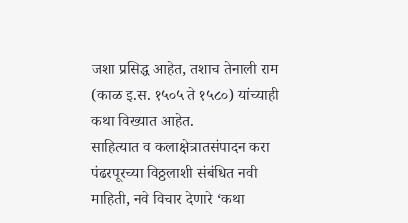जशा प्रसिद्ध आहेत, तशाच तेनाली राम (काळ इ.स. १५०५ ते १५८०) यांच्याही कथा विख्यात आहेत.
साहित्यात व कलाक्षेत्रातसंपादन करा
पंढरपूरच्या विठ्ठलाशी संबंधित नवी माहिती, नवे विचार देणारे ‘कथा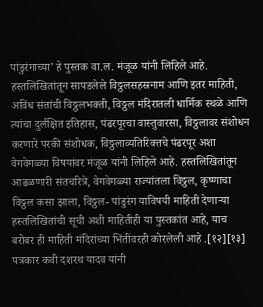पांडुरंगाच्या’ हे पुस्तक वा.ल. मंजूळ यांनी लिहिले आहे. हस्तलिखितांतून सापडलेले विठ्ठलसहस्रनाम आणि इतर माहिती, अविंध संतांची विठ्ठलभक्ती, विठ्ठल मंदिरातली धार्मिक स्थळे आणि त्यांचा दुर्लक्षित इतिहास, पंढरपूरचा वास्तुवारसा, विठ्ठलावर संशोधन करणारे परकी संशोधक, विठ्ठलाव्यतिरिक्तचे पंढरपूर अशा वेगवेगळ्या विषयांवर मंजूळ यांनी लिहिले आहे. हस्तलिखितांतून आढळणारी संतचरित्रे, वेगवेगळ्या राज्यांतला विठ्ठल, कृष्णाचा विठ्ठल कसा झाला, विठ्ठल- पांडुरंग याविषयी माहिती देणाऱ्या हस्तलिखितांची सूची अशी माहितीही या पुस्तकांत आहे, याच बरोबर ही माहिती मंदिरांच्या भिंतींवरही कोरलेली आहे .[१२][१३]
पत्रकार कवी दशरथ यादव यांनी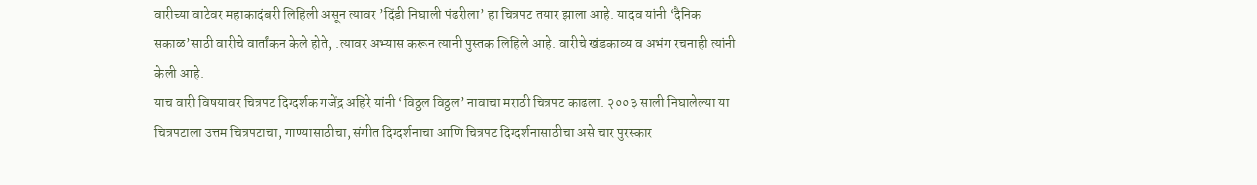वारीच्या वाटेवर महाकादंबरी लिहिली असून त्यावर ’दिंडी निघाली पंढरीला’ हा चित्रपट तयार झाला आहे. यादव यांनी ‘दैनिक सकाळ’साठी वारीचे वार्तांकन केले होते, .त्यावर अभ्यास करून त्यानी पुस्तक लिहिले आहे. वारीचे खंडकाव्य व अभंग रचनाही त्यांनी केली आहे.
याच वारी विषयावर चित्रपट दिग्दर्शक गजेंद्र अहिरे यांनी ‘विठ्ठल विठ्ठल’ नावाचा मराठी चित्रपट काढला. २००३ साली निघालेल्या या चित्रपटाला उत्तम चित्रपटाचा, गाण्यासाठीचा, संगीत दिग्दर्शनाचा आणि चित्रपट दिग्दर्शनासाठीचा असे चार पुरस्कार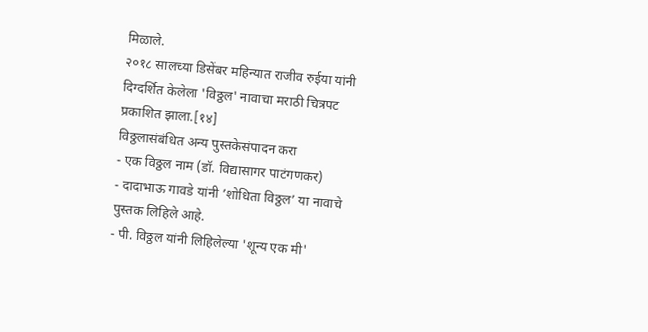मिळाले.
२०१८ सालच्या डिसेंबर महिन्यात राजीव रुईया यांनी दिग्दर्शित केलेला 'विठ्ठल' नावाचा मराठी चित्रपट प्रकाशित झाला.[१४]
विठ्ठलासंबंधित अन्य पुस्तकेसंपादन करा
- एक विठ्ठल नाम (डॉ. विद्यासागर पाटंगणकर)
- दादाभाऊ गावडे यांनी ’शोधिता विठ्ठल’ या नावाचे पुस्तक लिहिले आहे.
- पी. विठ्ठल यांनी लिहिलेल्या 'शून्य एक मी'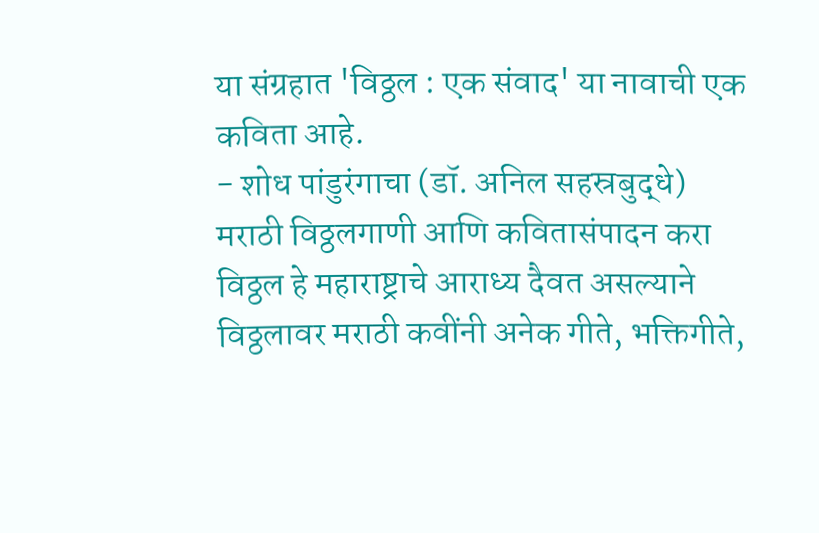या संग्रहात 'विठ्ठल : एक संवाद' या नावाची एक कविता आहे.
- शोध पांडुरंगाचा (डॉ. अनिल सहस्रबुद्धे)
मराठी विठ्ठलगाणी आणि कवितासंपादन करा
विठ्ठल हे महाराष्ट्राचे आराध्य दैवत असल्याने विठ्ठलावर मराठी कवींनी अनेक गीते, भक्तिगीते,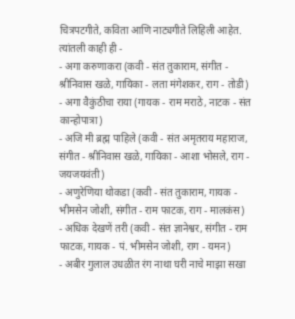चित्रपटगीते, कविता आणि नाट्यगीते लिहिली आहेत. त्यांतली काही ही -
- अगा करुणाकरा (कवी - संत तुकाराम, संगीत - श्रीनिवास खळे, गायिका - लता मंगेशकर, राग - तोडी)
- अगा वैकुंठीचा राया (गायक - राम मराठे, नाटक - संत कान्होपात्रा)
- अजि मी ब्रह्म पाहिले (कवी - संत अमृतराय महाराज, संगीत - श्रीनिवास खळे, गायिका - आशा भोसले, राग - जयजयवंती)
- अणुरेणिया थोकडा (कवी - संत तुकाराम, गायक - भीमसेन जोशी, संगीत - राम फाटक, राग - मालकंस)
- अधिक देखणें तरी (कवी - संत ज्ञानेश्वर, संगीत - राम फाटक, गायक - पं. भीमसेन जोशी, राग - यमन)
- अबीर गुलाल उधळीत रंग नाथा घरी नाचे माझा सखा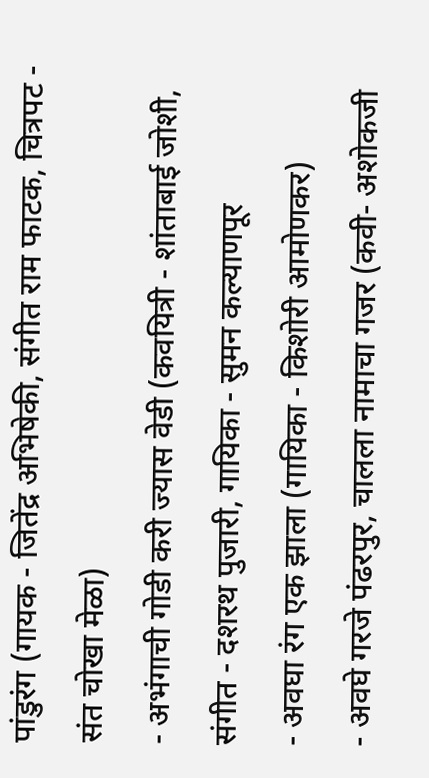पांडुरंग (गायक - जितेंद्र अभिषेकी, संगीत राम फाटक, चित्रपट - संत चोखा मेळा)
- अभंगाची गोडी करी ज्यास वेडी (कवयित्री - शांताबाई जोशी, संगीत - दशरथ पुजारी, गायिका - सुमन कल्याणपूर
- अवघा रंग एक झाला (गायिका - किशोरी आमोणकर)
- अवघे गरजे पंढरपुर, चालला नामाचा गजर (कवी- अशोकजी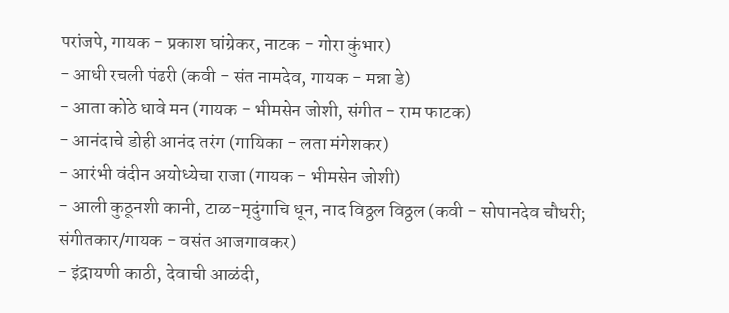परांजपे, गायक - प्रकाश घांग्रेकर, नाटक - गोरा कुंभार)
- आधी रचली पंढरी (कवी - संत नामदेव, गायक - मन्ना डे)
- आता कोठे धावे मन (गायक - भीमसेन जोशी, संगीत - राम फाटक)
- आनंदाचे डोही आनंद तरंग (गायिका - लता मंगेशकर)
- आरंभी वंदीन अयोध्येचा राजा (गायक - भीमसेन जोशी)
- आली कुठूनशी कानी, टाळ-मृदुंगाचि धून, नाद विठ्ठल विठ्ठल (कवी - सोपानदेव चौधरी; संगीतकार/गायक - वसंत आजगावकर)
- इंद्रायणी काठी, देवाची आळंदी,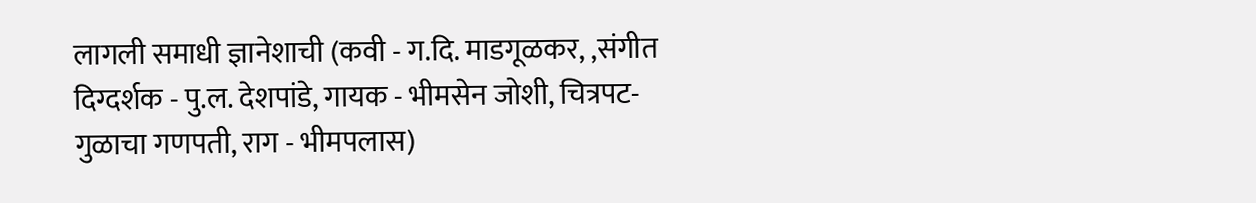लागली समाधी ज्ञानेशाची (कवी - ग.दि. माडगूळकर, ,संगीत दिग्दर्शक - पु.ल. देशपांडे, गायक - भीमसेन जोशी, चित्रपट- गुळाचा गणपती, राग - भीमपलास)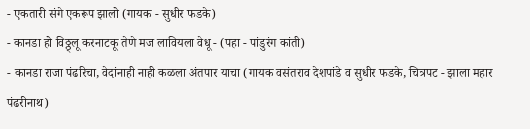- एकतारी संगे एकरूप झालो (गायक - सुधीर फडके)
- कानडा हो विठ्ठ्लू करनाटकू तेणे मज लावियला वेधू - (पहा - पांडुरंग कांती)
- कानडा राजा पंढरिचा, वेदांनाही नाही कळला अंतपार याचा (गायक वसंतराव देशपांडे व सुधीर फडके, चित्रपट - झाला महार पंढरीनाथ)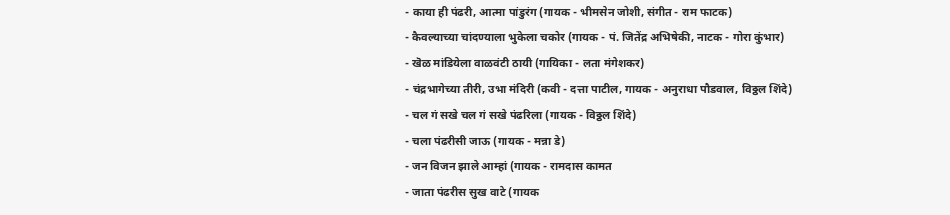- काया ही पंढरी, आत्मा पांडुरंग (गायक - भीमसेन जोशी, संगीत - राम फाटक)
- कैवल्याच्या चांदण्याला भुकेला चकोर (गायक - पं. जितेंद्र अभिषेकी, नाटक - गोरा कुंभार)
- खॆळ मांडियेला वाळवंटी ठायी (गायिका - लता मंगेशकर)
- चंद्रभागेच्या तीरी, उभा मंदिरी (कवी - दत्ता पाटील, गायक - अनुराधा पौडवाल, विठ्ठल शिंदे)
- चल गं सखे चल गं सखे पंढरिला (गायक - विठ्ठल शिंदे)
- चला पंढरीसी जाऊ (गायक - मन्ना डे)
- जन विजन झाले आम्हां (गायक - रामदास कामत
- जाता पंढरीस सुख वाटे (गायक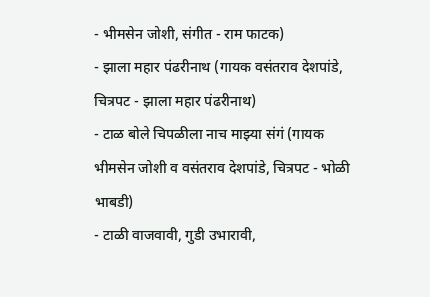- भीमसेन जोशी, संगीत - राम फाटक)
- झाला महार पंढरीनाथ (गायक वसंतराव देशपांडे, चित्रपट - झाला महार पंढरीनाथ)
- टाळ बोले चिपळीला नाच माझ्या संगं (गायक भीमसेन जोशी व वसंतराव देशपांडे, चित्रपट - भोळी भाबडी)
- टाळी वाजवावी, गुडी उभारावी,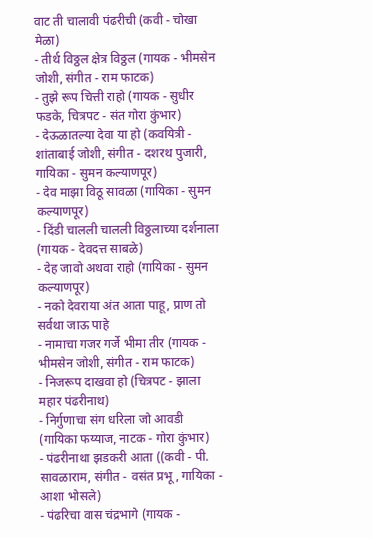वाट ती चालावी पंढरीची (कवी - चोखा मेळा)
- तीर्थ विठ्ठल क्षेत्र विठ्ठल (गायक - भीमसेन जोशी, संगीत - राम फाटक)
- तुझे रूप चित्ती राहो (गायक - सुधीर फडके, चित्रपट - संत गोरा कुंभार)
- देऊळातल्या देवा या हो (कवयित्री - शांताबाई जोशी, संगीत - दशरथ पुजारी, गायिका - सुमन कल्याणपूर)
- देव माझा विठू सावळा (गायिका - सुमन कल्याणपूर)
- दिंडी चालली चालली विठ्ठलाच्या दर्शनाला (गायक - देवदत्त साबळे)
- देह जावो अथवा राहो (गायिका - सुमन कल्याणपूर)
- नको देवराया अंत आता पाहू, प्राण तो सर्वथा जाऊ पाहे
- नामाचा गजर गर्जे भीमा तीर (गायक - भीमसेन जोशी, संगीत - राम फाटक)
- निजरूप दाखवा हो (चित्रपट - झाला महार पंढरीनाथ)
- निर्गुणाचा संग धरिला जो आवडी (गायिका फय्याज, नाटक - गोरा कुंभार)
- पंढरीनाथा झडकरी आता ((कवी - पी. सावळाराम, संगीत - वसंत प्रभू, गायिका - आशा भोसले)
- पंढरिचा वास चंद्रभागे (गायक -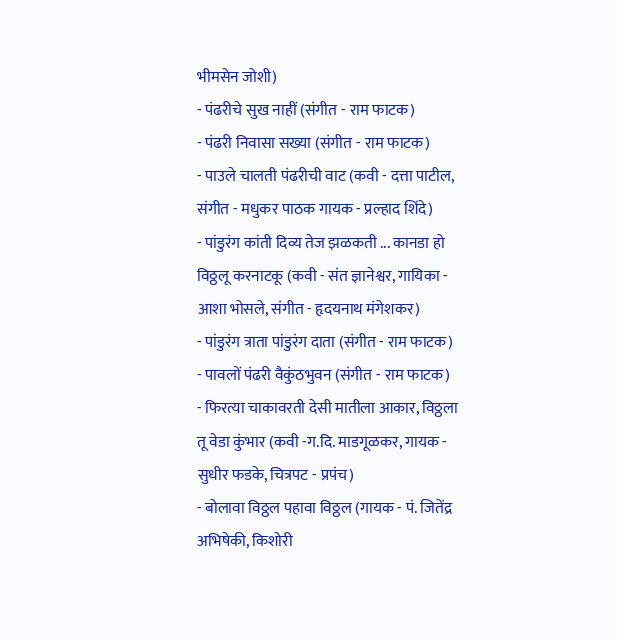भीमसेन जोशी)
- पंढरीचे सुख नाहीं (संगीत - राम फाटक)
- पंढरी निवासा सख्या (संगीत - राम फाटक)
- पाउले चालती पंढरीची वाट (कवी - दत्ता पाटील, संगीत - मधुकर पाठक गायक - प्रल्हाद शिंदे)
- पांडुरंग कांती दिव्य तेज झळकती ... कानडा हो विठ्ठलू करनाटकू (कवी - संत ज्ञानेश्वर, गायिका - आशा भोसले, संगीत - हृदयनाथ मंगेशकर)
- पांडुरंग त्राता पांडुरंग दाता (संगीत - राम फाटक)
- पावलों पंढरी वैकुंठभुवन (संगीत - राम फाटक)
- फिरत्या चाकावरती देसी मातीला आकार, विठ्ठला तू वेडा कुंभार (कवी -ग.दि. माडगूळकर, गायक - सुधीर फडके, चित्रपट - प्रपंच)
- बोलावा विठ्ठल पहावा विठ्ठल (गायक - पं. जितेंद्र अभिषेकी, किशोरी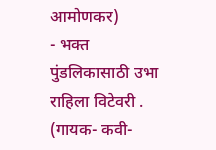आमोणकर)
- भक्त पुंडलिकासाठी उभा राहिला विटेवरी . (गायक- कवी-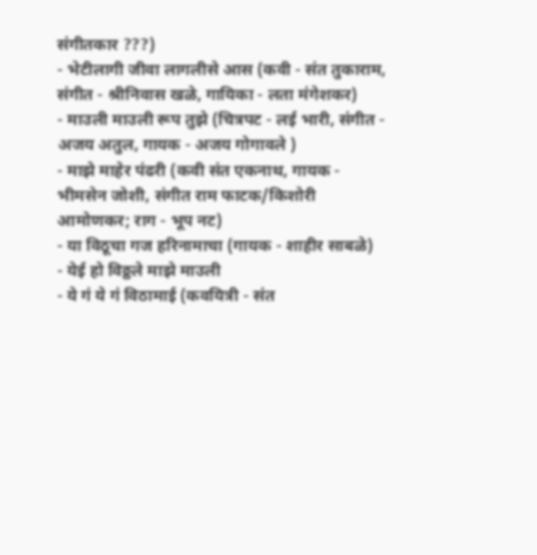संगीतकार ???)
- भेटीलागी जीवा लागलीसे आस (कवी - संत तुकाराम, संगीत - श्रीनिवास खळे, गायिका - लता मंगेशकर)
- माउली माउली रूप तुझे (चित्रपट - लई भारी, संगीत - अजय अतुल, गायक - अजय गोगावले )
- माझे माहेर पंढरी (कवी संत एकनाथ, गायक - भीमसेन जोशी, संगीत राम फाटक/किशोरी आमोणकर; राग - भूप नट)
- या विठूचा गज हरिनामाचा (गायक - शाहीर साबळे)
- येई हो विठ्ठले माझे माउली
- ये गं ये गं विठामाई (कवयित्री - संत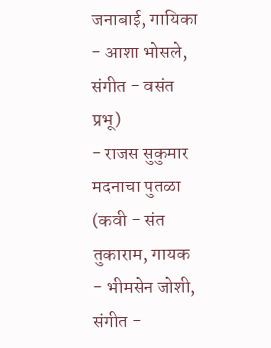जनाबाई, गायिका - आशा भोसले, संगीत - वसंत प्रभू)
- राजस सुकुमार मदनाचा पुतळा (कवी - संत तुकाराम, गायक - भीमसेन जोशी, संगीत -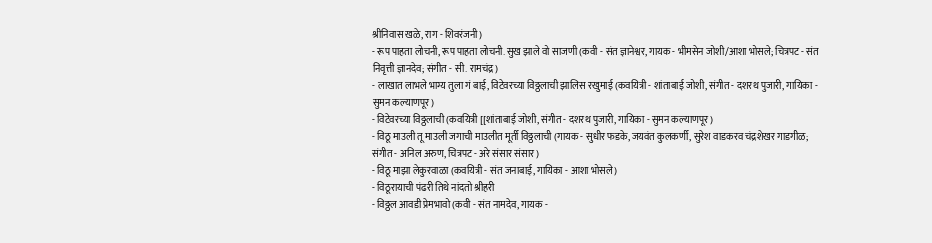श्रीनिवास खळे, राग - शिवरंजनी)
- रूप पाहता लोचनी, रूप पाहता लोचनी. सुख झाले वो साजणी (कवी - संत ज्ञानेश्वर, गायक - भीमसेन जोशी/आशा भोसले; चित्रपट - संत निवृत्ती ज्ञानदेव; संगीत - सी. रामचंद्र)
- लाखात लाभले भाग्य तुला गं बाई, विटेवरच्या विठ्ठलाची झालिस रखुमाई (कवयित्री - शांताबाई जोशी, संगीत - दशरथ पुजारी, गायिका - सुमन कल्याणपूर)
- विटेवरच्या विठ्ठलाची (कवयित्री [[शांताबाई जोशी, संगीत - दशरथ पुजारी, गायिका - सुमन कल्याणपूर)
- विठू माउली तू माउली जगाची माउलीत मूर्ती विठ्ठलाची (गायक - सुधीर फडके, जयवंत कुलकर्णी, सुरेश वाडकरव चंद्रशेखर गाडगीळ; संगीत - अनिल अरुण, चित्रपट - अरे संसार संसार)
- विठू माझा लेकुरवाळा (कवयित्री - संत जनाबाई, गायिका - आशा भोसले)
- विठूरायाची पंढरी तिथे नांदतो श्रीहरी
- विठ्ठल आवडी प्रेमभावो (कवी - संत नामदेव, गायक -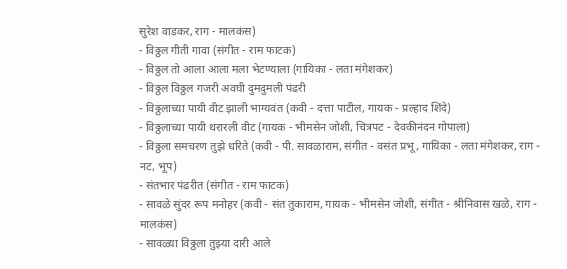सुरेश वाडकर, राग - मालकंस)
- विठ्ठल गीती गावा (संगीत - राम फाटक)
- विठ्ठल तो आला आला मला भेटण्याला (गायिका - लता मंगेशकर)
- विठ्ठल विठ्ठल गजरी अवघी दुमदुमली पंढरी
- विठ्ठलाच्या पायी वीट झाली भाग्यवंत (कवी - दत्ता पाटील, गायक - प्रल्हाद शिंदे)
- विठ्ठलाच्या पायी थरारली वीट (गायक - भीमसेन जोशी, चित्रपट - देवकीनंदन गोपाला)
- विठ्ठला समचरण तुझे धरिते (कवी - पी. सावळाराम, संगीत - वसंत प्रभू, गायिका - लता मंगेशकर, राग - नट, भूप)
- संतभार पंढरीत (संगीत - राम फाटक)
- सावळे सुंदर रूप मनोहर (कवी - संत तुकाराम, गायक - भीमसेन जोशी, संगीत - श्रीनिवास खळे, राग - मालकंस)
- सावळ्या विठ्ठला तुझ्या दारी आले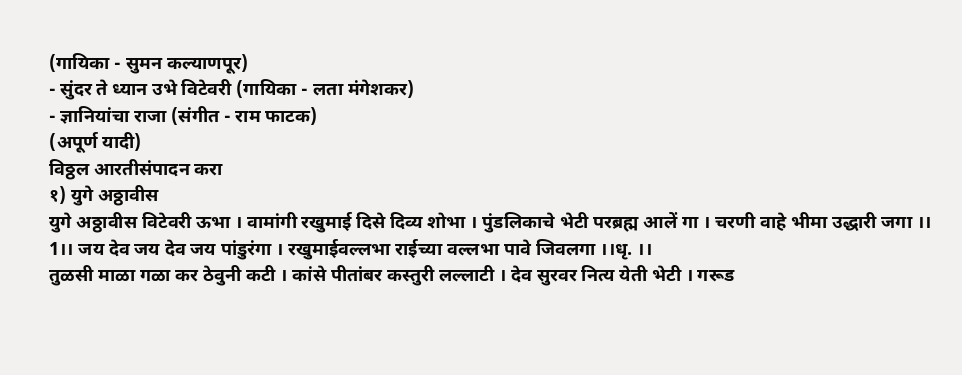(गायिका - सुमन कल्याणपूर)
- सुंदर ते ध्यान उभे विटेवरी (गायिका - लता मंगेशकर)
- ज्ञानियांचा राजा (संगीत - राम फाटक)
(अपूर्ण यादी)
विठ्ठल आरतीसंपादन करा
१) युगे अठ्ठावीस
युगे अठ्ठावीस विटेवरी ऊभा । वामांगी रखुमाई दिसे दिव्य शोभा । पुंडलिकाचे भेटी परब्रह्म आलें गा । चरणी वाहे भीमा उद्धारी जगा ।। 1।। जय देव जय देव जय पांडुरंगा । रखुमाईवल्लभा राईच्या वल्लभा पावे जिवलगा ।।धृ. ।।
तुळसी माळा गळा कर ठेवुनी कटी । कांसे पीतांबर कस्तुरी लल्लाटी । देव सुरवर नित्य येती भेटी । गरूड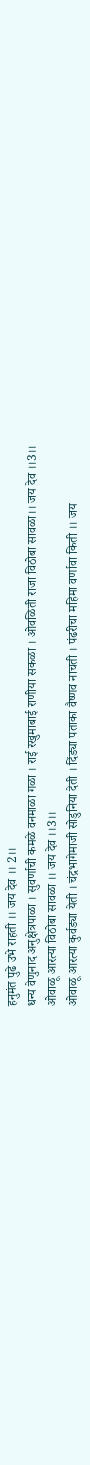हनुमंत पुढे उभे राहती ।। जय देव ।। 2।।
धन्य वेणुनाद अनुक्षेत्रपाळा । सुवर्णाची कमळे वनमाळा गळा । राई रखुमाबाई राणीया सकळा । ओवळिती राजा विठोबा सावळा।। जय देव ।।3।।
ओवाळू आरत्या विठोबा सावळा ।। जय देव ।।3।।
ओवाळू आरत्या कुर्वड्या येती । चंद्रभागेमाजी सोडुनिया देती । दिंड्या पताका वैष्णव नाचती । पंढरीचा महिमा वर्णावा किती ।। जय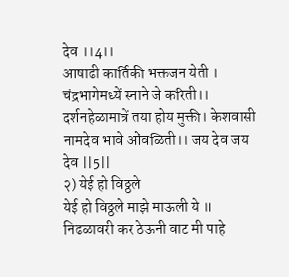देव ।।4।।
आषाढी कार्तिकी भक्तजन येती । चंद्रभागेमध्यें स्नाने जे करिती।। दर्शनहेळामात्रें तया होय मुक्ती। केशवासी नामदेव भावे ओंवळिती।। जय देव जय देव ||5||
२) येई हो विठ्ठले
येई हो विठ्ठले माझे माऊली ये ॥ निढळावरी कर ठेऊनी वाट मी पाहे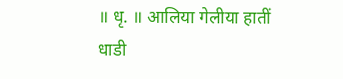॥ धृ. ॥ आलिया गेलीया हातीं धाडी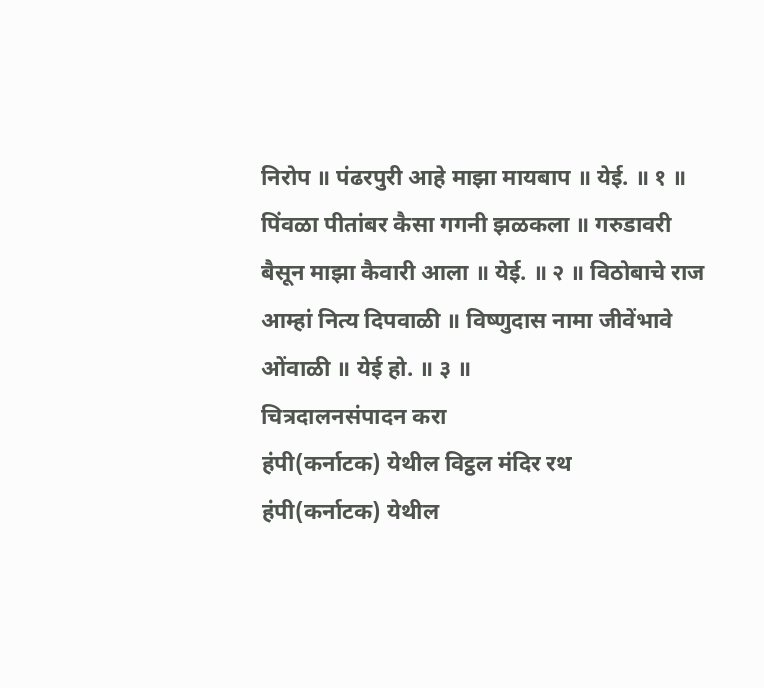निरोप ॥ पंढरपुरी आहे माझा मायबाप ॥ येई. ॥ १ ॥ पिंवळा पीतांबर कैसा गगनी झळकला ॥ गरुडावरी बैसून माझा कैवारी आला ॥ येई. ॥ २ ॥ विठोबाचे राज आम्हां नित्य दिपवाळी ॥ विष्णुदास नामा जीवेंभावे ओंवाळी ॥ येई हो. ॥ ३ ॥
चित्रदालनसंपादन करा
हंपी(कर्नाटक) येथील विट्ठल मंदिर रथ
हंपी(कर्नाटक) येथील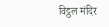विट्ठल मंदिर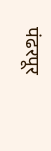पंढरपूर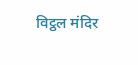विट्ठल मंदिर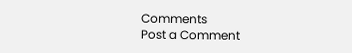Comments
Post a Comment